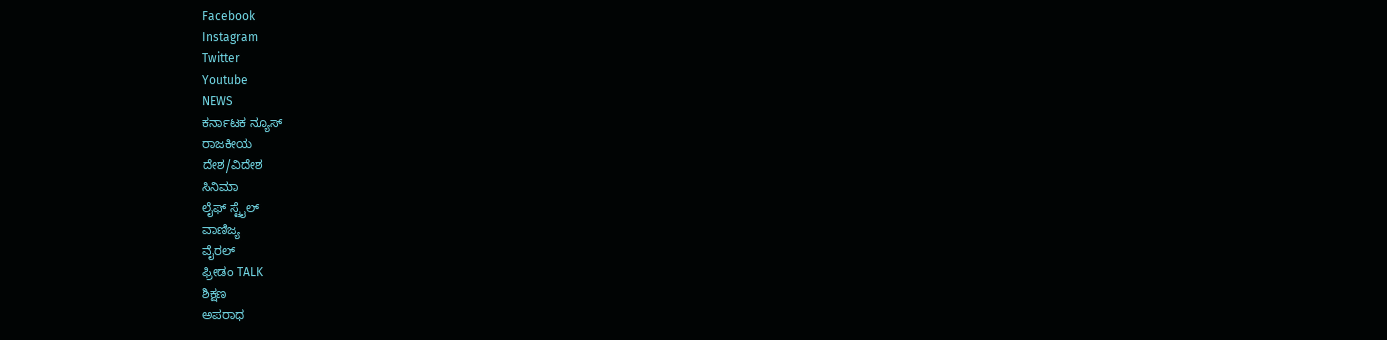Facebook
Instagram
Twitter
Youtube
NEWS
ಕರ್ನಾಟಕ ನ್ಯೂಸ್
ರಾಜಕೀಯ
ದೇಶ/ವಿದೇಶ
ಸಿನಿಮಾ
ಲೈಫ್ ಸ್ಟೈಲ್
ವಾಣಿಜ್ಯ
ವೈರಲ್
ಫ್ರೀಡಂ TALK
ಶಿಕ್ಷಣ
ಅಪರಾಧ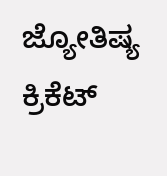ಜ್ಯೋತಿಷ್ಯ
ಕ್ರಿಕೆಟ್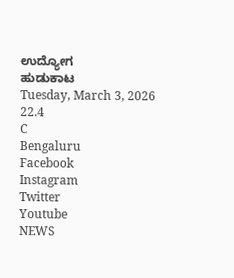ಉದ್ಯೋಗ
ಹುಡುಕಾಟ
Tuesday, March 3, 2026
22.4
C
Bengaluru
Facebook
Instagram
Twitter
Youtube
NEWS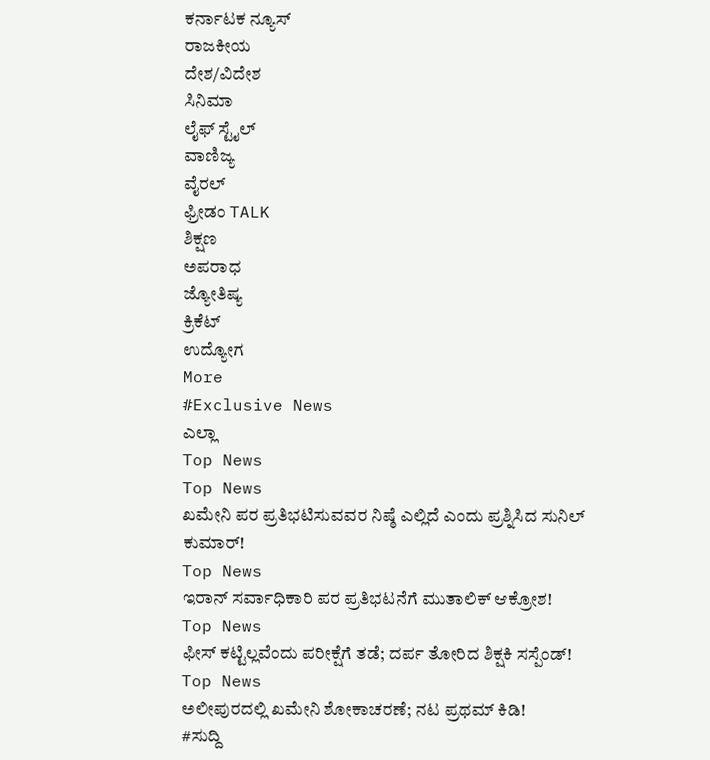ಕರ್ನಾಟಕ ನ್ಯೂಸ್
ರಾಜಕೀಯ
ದೇಶ/ವಿದೇಶ
ಸಿನಿಮಾ
ಲೈಫ್ ಸ್ಟೈಲ್
ವಾಣಿಜ್ಯ
ವೈರಲ್
ಫ್ರೀಡಂ TALK
ಶಿಕ್ಷಣ
ಅಪರಾಧ
ಜ್ಯೋತಿಷ್ಯ
ಕ್ರಿಕೆಟ್
ಉದ್ಯೋಗ
More
#Exclusive News
ಎಲ್ಲಾ
Top News
Top News
ಖಮೇನಿ ಪರ ಪ್ರತಿಭಟಿಸುವವರ ನಿಷ್ಠೆ ಎಲ್ಲಿದೆ ಎಂದು ಪ್ರಶ್ನಿಸಿದ ಸುನಿಲ್ ಕುಮಾರ್!
Top News
ಇರಾನ್ ಸರ್ವಾಧಿಕಾರಿ ಪರ ಪ್ರತಿಭಟನೆಗೆ ಮುತಾಲಿಕ್ ಆಕ್ರೋಶ!
Top News
ಫೀಸ್ ಕಟ್ಟಿಲ್ಲವೆಂದು ಪರೀಕ್ಷೆಗೆ ತಡೆ; ದರ್ಪ ತೋರಿದ ಶಿಕ್ಷಕಿ ಸಸ್ಪೆಂಡ್!
Top News
ಅಲೀಪುರದಲ್ಲಿ ಖಮೇನಿ ಶೋಕಾಚರಣೆ; ನಟ ಪ್ರಥಮ್ ಕಿಡಿ!
#ಸುದ್ದಿ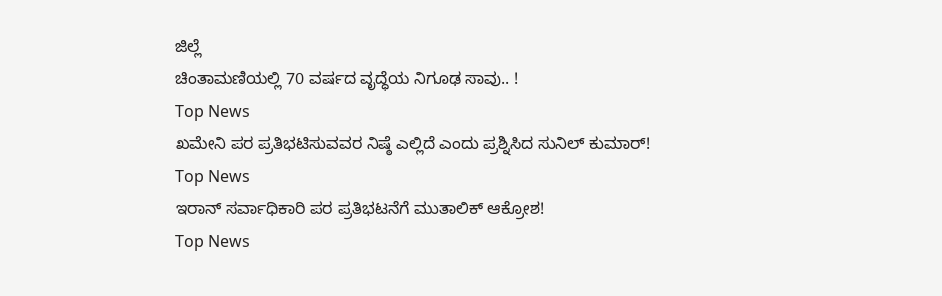ಜಿಲ್ಲೆ
ಚಿಂತಾಮಣಿಯಲ್ಲಿ 70 ವರ್ಷದ ವೃದ್ಧೆಯ ನಿಗೂಢ ಸಾವು.. !
Top News
ಖಮೇನಿ ಪರ ಪ್ರತಿಭಟಿಸುವವರ ನಿಷ್ಠೆ ಎಲ್ಲಿದೆ ಎಂದು ಪ್ರಶ್ನಿಸಿದ ಸುನಿಲ್ ಕುಮಾರ್!
Top News
ಇರಾನ್ ಸರ್ವಾಧಿಕಾರಿ ಪರ ಪ್ರತಿಭಟನೆಗೆ ಮುತಾಲಿಕ್ ಆಕ್ರೋಶ!
Top News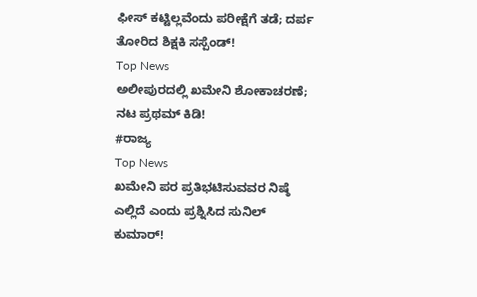ಫೀಸ್ ಕಟ್ಟಿಲ್ಲವೆಂದು ಪರೀಕ್ಷೆಗೆ ತಡೆ; ದರ್ಪ ತೋರಿದ ಶಿಕ್ಷಕಿ ಸಸ್ಪೆಂಡ್!
Top News
ಅಲೀಪುರದಲ್ಲಿ ಖಮೇನಿ ಶೋಕಾಚರಣೆ; ನಟ ಪ್ರಥಮ್ ಕಿಡಿ!
#ರಾಜ್ಯ
Top News
ಖಮೇನಿ ಪರ ಪ್ರತಿಭಟಿಸುವವರ ನಿಷ್ಠೆ ಎಲ್ಲಿದೆ ಎಂದು ಪ್ರಶ್ನಿಸಿದ ಸುನಿಲ್ ಕುಮಾರ್!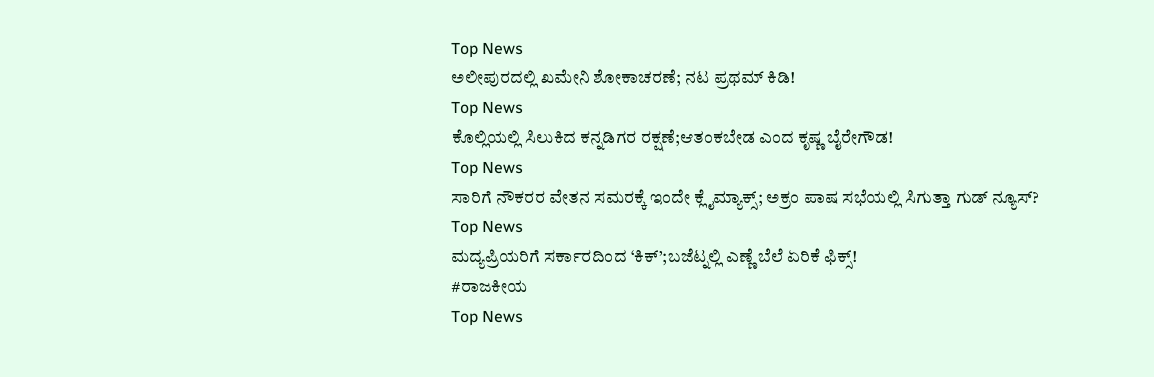Top News
ಅಲೀಪುರದಲ್ಲಿ ಖಮೇನಿ ಶೋಕಾಚರಣೆ; ನಟ ಪ್ರಥಮ್ ಕಿಡಿ!
Top News
ಕೊಲ್ಲಿಯಲ್ಲಿ ಸಿಲುಕಿದ ಕನ್ನಡಿಗರ ರಕ್ಷಣೆ;ಆತಂಕಬೇಡ ಎಂದ ಕೃಷ್ಣ ಬೈರೇಗೌಡ!
Top News
ಸಾರಿಗೆ ನೌಕರರ ವೇತನ ಸಮರಕ್ಕೆ ಇಂದೇ ಕ್ಲೈಮ್ಯಾಕ್ಸ್; ಅಕ್ರಂ ಪಾಷ ಸಭೆಯಲ್ಲಿ ಸಿಗುತ್ತಾ ಗುಡ್ ನ್ಯೂಸ್?
Top News
ಮದ್ಯಪ್ರಿಯರಿಗೆ ಸರ್ಕಾರದಿಂದ ‘ಕಿಕ್’;ಬಜೆಟ್ನಲ್ಲಿ ಎಣ್ಣೆ ಬೆಲೆ ಏರಿಕೆ ಫಿಕ್ಸ್!
#ರಾಜಕೀಯ
Top News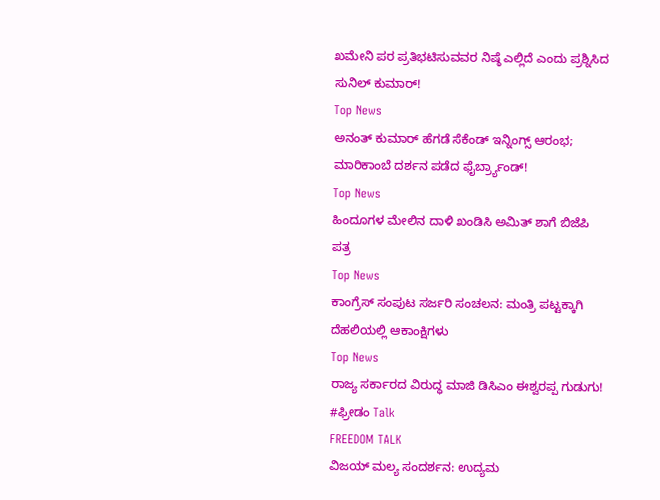ಖಮೇನಿ ಪರ ಪ್ರತಿಭಟಿಸುವವರ ನಿಷ್ಠೆ ಎಲ್ಲಿದೆ ಎಂದು ಪ್ರಶ್ನಿಸಿದ ಸುನಿಲ್ ಕುಮಾರ್!
Top News
ಅನಂತ್ ಕುಮಾರ್ ಹೆಗಡೆ ಸೆಕೆಂಡ್ ಇನ್ನಿಂಗ್ಸ್ ಆರಂಭ; ಮಾರಿಕಾಂಬೆ ದರ್ಶನ ಪಡೆದ ಫೈರ್ಬ್ರ್ಯಾಂಡ್!
Top News
ಹಿಂದೂಗಳ ಮೇಲಿನ ದಾಳಿ ಖಂಡಿಸಿ ಅಮಿತ್ ಶಾಗೆ ಬಿಜೆಪಿ ಪತ್ರ
Top News
ಕಾಂಗ್ರೆಸ್ ಸಂಪುಟ ಸರ್ಜರಿ ಸಂಚಲನ: ಮಂತ್ರಿ ಪಟ್ಟಕ್ಕಾಗಿ ದೆಹಲಿಯಲ್ಲಿ ಆಕಾಂಕ್ಷಿಗಳು
Top News
ರಾಜ್ಯ ಸರ್ಕಾರದ ವಿರುದ್ಧ ಮಾಜಿ ಡಿಸಿಎಂ ಈಶ್ವರಪ್ಪ ಗುಡುಗು!
#ಫ್ರೀಡಂ Talk
FREEDOM TALK
ವಿಜಯ್ ಮಲ್ಯ ಸಂದರ್ಶನ: ಉದ್ಯಮ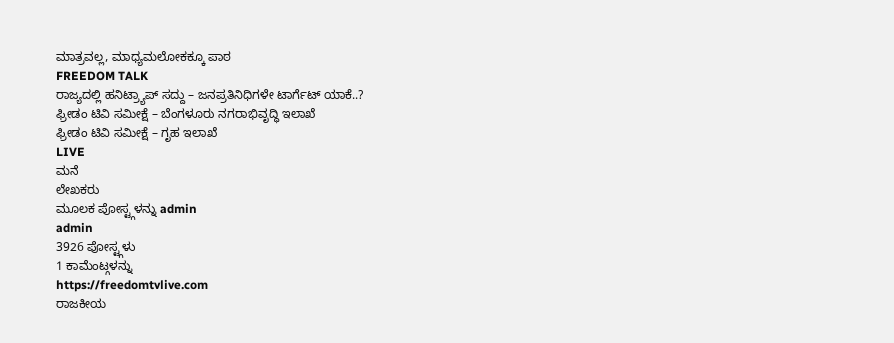ಮಾತ್ರವಲ್ಲ, ಮಾಧ್ಯಮಲೋಕಕ್ಕೂ ಪಾಠ
FREEDOM TALK
ರಾಜ್ಯದಲ್ಲಿ ಹನಿಟ್ರ್ಯಾಪ್ ಸದ್ದು – ಜನಪ್ರತಿನಿಧಿಗಳೇ ಟಾರ್ಗೆಟ್ ಯಾಕೆ..?
ಫ್ರೀಡಂ ಟಿವಿ ಸಮೀಕ್ಷೆ – ಬೆಂಗಳೂರು ನಗರಾಭಿವೃದ್ಧಿ ಇಲಾಖೆ
ಫ್ರೀಡಂ ಟಿವಿ ಸಮೀಕ್ಷೆ – ಗೃಹ ಇಲಾಖೆ
LIVE
ಮನೆ
ಲೇಖಕರು
ಮೂಲಕ ಪೋಸ್ಟ್ಗಳನ್ನು admin
admin
3926 ಪೋಸ್ಟ್ಗಳು
1 ಕಾಮೆಂಟ್ಗಳನ್ನು
https://freedomtvlive.com
ರಾಜಕೀಯ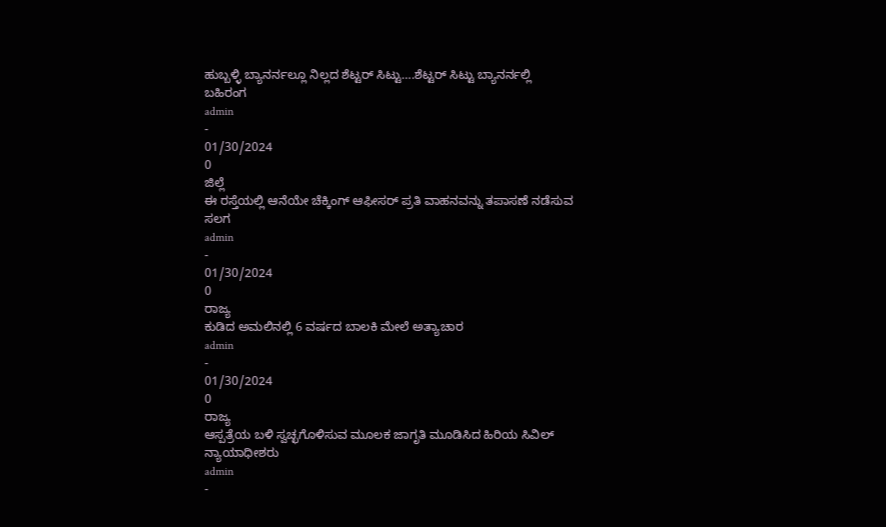ಹುಬ್ಬಳ್ಳಿ ಬ್ಯಾನರ್ನಲ್ಲೂ ನಿಲ್ಲದ ಶೆಟ್ಟರ್ ಸಿಟ್ಟು….ಶೆಟ್ಟರ್ ಸಿಟ್ಟು ಬ್ಯಾನರ್ನಲ್ಲಿ ಬಹಿರಂಗ
admin
-
01/30/2024
0
ಜಿಲ್ಲೆ
ಈ ರಸ್ತೆಯಲ್ಲಿ ಆನೆಯೇ ಚೆಕ್ಕಿಂಗ್ ಆಫೀಸರ್ ಪ್ರತಿ ವಾಹನವನ್ನು ತಪಾಸಣೆ ನಡೆಸುವ ಸಲಗ
admin
-
01/30/2024
0
ರಾಜ್ಯ
ಕುಡಿದ ಅಮಲಿನಲ್ಲಿ 6 ವರ್ಷದ ಬಾಲಕಿ ಮೇಲೆ ಅತ್ಯಾಚಾರ
admin
-
01/30/2024
0
ರಾಜ್ಯ
ಆಸ್ಪತ್ರೆಯ ಬಳಿ ಸ್ವಚ್ಛಗೊಳಿಸುವ ಮೂಲಕ ಜಾಗೃತಿ ಮೂಡಿಸಿದ ಹಿರಿಯ ಸಿವಿಲ್ ನ್ಯಾಯಾಧೀಶರು
admin
-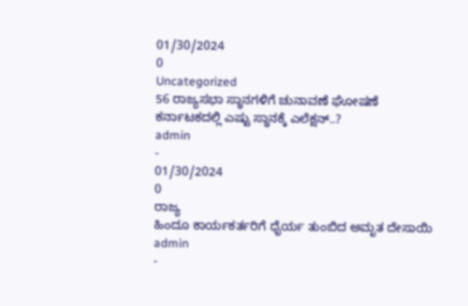01/30/2024
0
Uncategorized
56 ರಾಜ್ಯಸಭಾ ಸ್ಥಾನಗಳಿಗೆ ಚುನಾವಣೆ ಘೋಷಣೆ ಕರ್ನಾಟಕದಲ್ಲಿ ಎಷ್ಟು ಸ್ಥಾನಕ್ಕೆ ಎಲೆಕ್ಷನ್..?
admin
-
01/30/2024
0
ರಾಜ್ಯ
ಹಿಂದೂ ಕಾರ್ಯಕರ್ತರಿಗೆ ಧೈರ್ಯ ತುಂಬಿದ ಅಮೃತ ದೇಸಾಯಿ
admin
-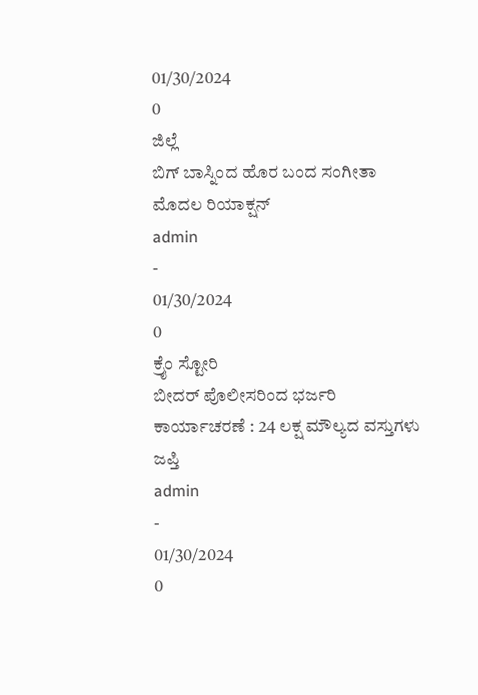01/30/2024
0
ಜಿಲ್ಲೆ
ಬಿಗ್ ಬಾಸ್ನಿಂದ ಹೊರ ಬಂದ ಸಂಗೀತಾ ಮೊದಲ ರಿಯಾಕ್ಷನ್
admin
-
01/30/2024
0
ಕ್ರೈಂ ಸ್ಟೋರಿ
ಬೀದರ್ ಪೊಲೀಸರಿಂದ ಭರ್ಜರಿ ಕಾರ್ಯಾಚರಣೆ : 24 ಲಕ್ಷ ಮೌಲ್ಯದ ವಸ್ತುಗಳು ಜಪ್ತಿ
admin
-
01/30/2024
0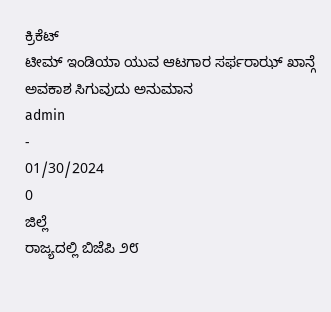ಕ್ರಿಕೆಟ್
ಟೀಮ್ ಇಂಡಿಯಾ ಯುವ ಆಟಗಾರ ಸರ್ಫರಾಝ್ ಖಾನ್ಗೆ ಅವಕಾಶ ಸಿಗುವುದು ಅನುಮಾನ
admin
-
01/30/2024
0
ಜಿಲ್ಲೆ
ರಾಜ್ಯದಲ್ಲಿ ಬಿಜೆಪಿ ೨೮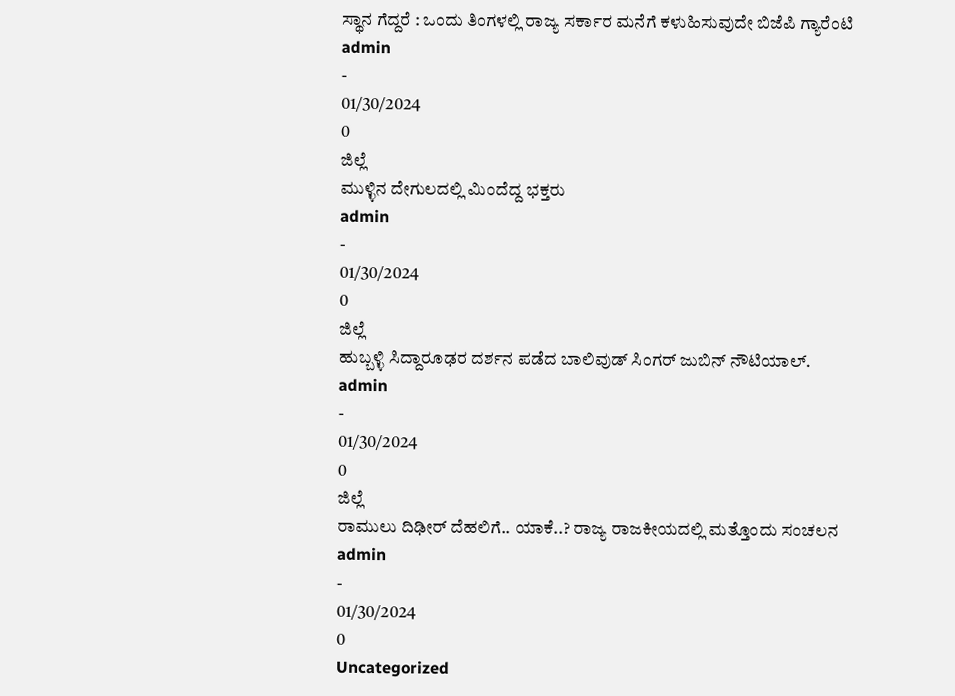ಸ್ಥಾನ ಗೆದ್ದರೆ : ಒಂದು ತಿಂಗಳಲ್ಲಿ ರಾಜ್ಯ ಸರ್ಕಾರ ಮನೆಗೆ ಕಳುಹಿಸುವುದೇ ಬಿಜೆಪಿ ಗ್ಯಾರೆಂಟಿ
admin
-
01/30/2024
0
ಜಿಲ್ಲೆ
ಮುಳ್ಳಿನ ದೇಗುಲದಲ್ಲಿ ಮಿಂದೆದ್ದ ಭಕ್ತರು
admin
-
01/30/2024
0
ಜಿಲ್ಲೆ
ಹುಬ್ಬಳ್ಳಿ ಸಿದ್ದಾರೂಢರ ದರ್ಶನ ಪಡೆದ ಬಾಲಿವುಡ್ ಸಿಂಗರ್ ಜುಬಿನ್ ನೌಟಿಯಾಲ್.
admin
-
01/30/2024
0
ಜಿಲ್ಲೆ
ರಾಮುಲು ದಿಢೀರ್ ದೆಹಲಿಗೆ.. ಯಾಕೆ..? ರಾಜ್ಯ ರಾಜಕೀಯದಲ್ಲಿ ಮತ್ತೊಂದು ಸಂಚಲನ
admin
-
01/30/2024
0
Uncategorized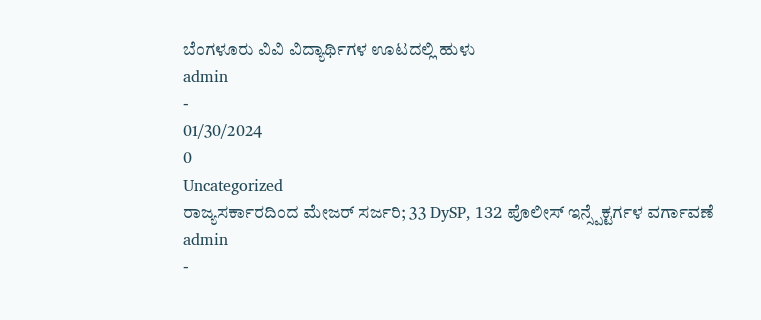ಬೆಂಗಳೂರು ವಿವಿ ವಿದ್ಯಾರ್ಥಿಗಳ ಊಟದಲ್ಲಿ ಹುಳು
admin
-
01/30/2024
0
Uncategorized
ರಾಜ್ಯಸರ್ಕಾರದಿಂದ ಮೇಜರ್ ಸರ್ಜರಿ; 33 DySP, 132 ಪೊಲೀಸ್ ಇನ್ಸ್ಪೆಕ್ಟರ್ಗಳ ವರ್ಗಾವಣೆ
admin
-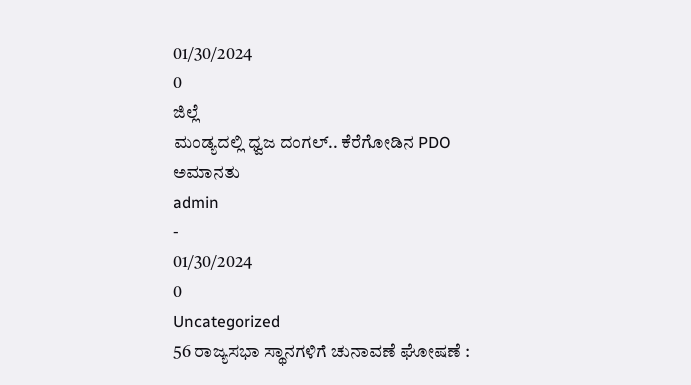01/30/2024
0
ಜಿಲ್ಲೆ
ಮಂಡ್ಯದಲ್ಲಿ ಧ್ವಜ ದಂಗಲ್.. ಕೆರೆಗೋಡಿನ PDO ಅಮಾನತು
admin
-
01/30/2024
0
Uncategorized
56 ರಾಜ್ಯಸಭಾ ಸ್ಥಾನಗಳಿಗೆ ಚುನಾವಣೆ ಘೋಷಣೆ :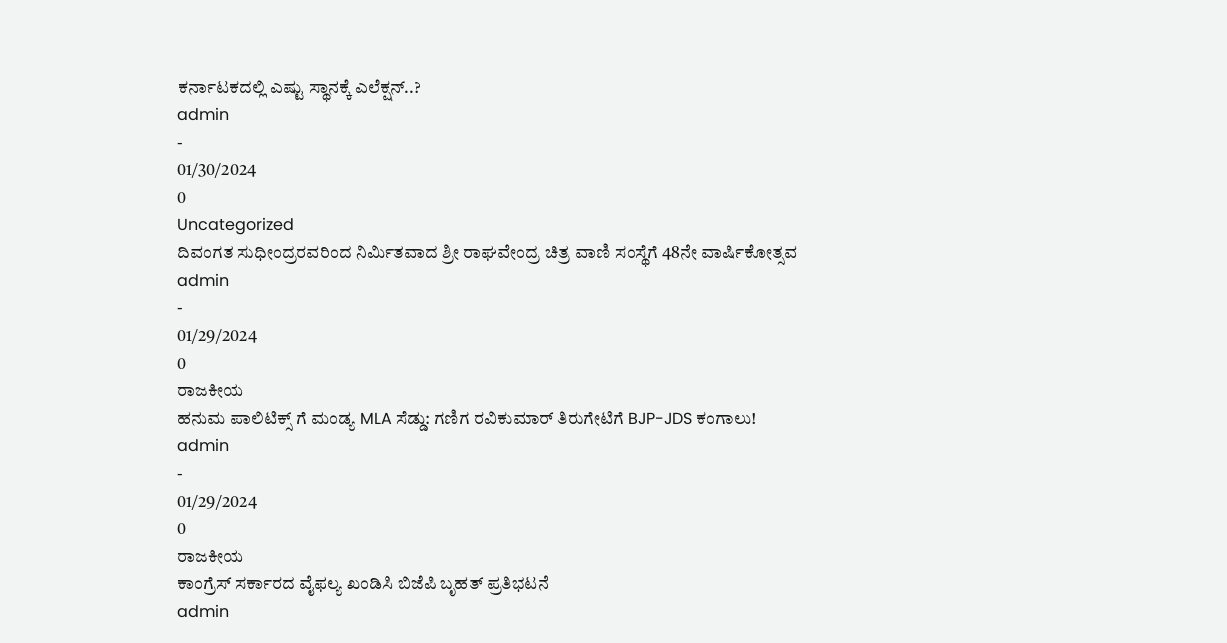ಕರ್ನಾಟಕದಲ್ಲಿ ಎಷ್ಟು ಸ್ಥಾನಕ್ಕೆ ಎಲೆಕ್ಷನ್..?
admin
-
01/30/2024
0
Uncategorized
ದಿವಂಗತ ಸುಧೀಂದ್ರರವರಿಂದ ನಿರ್ಮಿತವಾದ ಶ್ರೀ ರಾಘವೇಂದ್ರ ಚಿತ್ರ ವಾಣಿ ಸಂಸ್ಥೆಗೆ 48ನೇ ವಾರ್ಷಿಕೋತ್ಸವ
admin
-
01/29/2024
0
ರಾಜಕೀಯ
ಹನುಮ ಪಾಲಿಟಿಕ್ಸ್ ಗೆ ಮಂಡ್ಯ MLA ಸೆಡ್ಡು: ಗಣಿಗ ರವಿಕುಮಾರ್ ತಿರುಗೇಟಿಗೆ BJP-JDS ಕಂಗಾಲು!
admin
-
01/29/2024
0
ರಾಜಕೀಯ
ಕಾಂಗ್ರೆಸ್ ಸರ್ಕಾರದ ವೈಫಲ್ಯ ಖಂಡಿಸಿ ಬಿಜೆಪಿ ಬೃಹತ್ ಪ್ರತಿಭಟನೆ
admin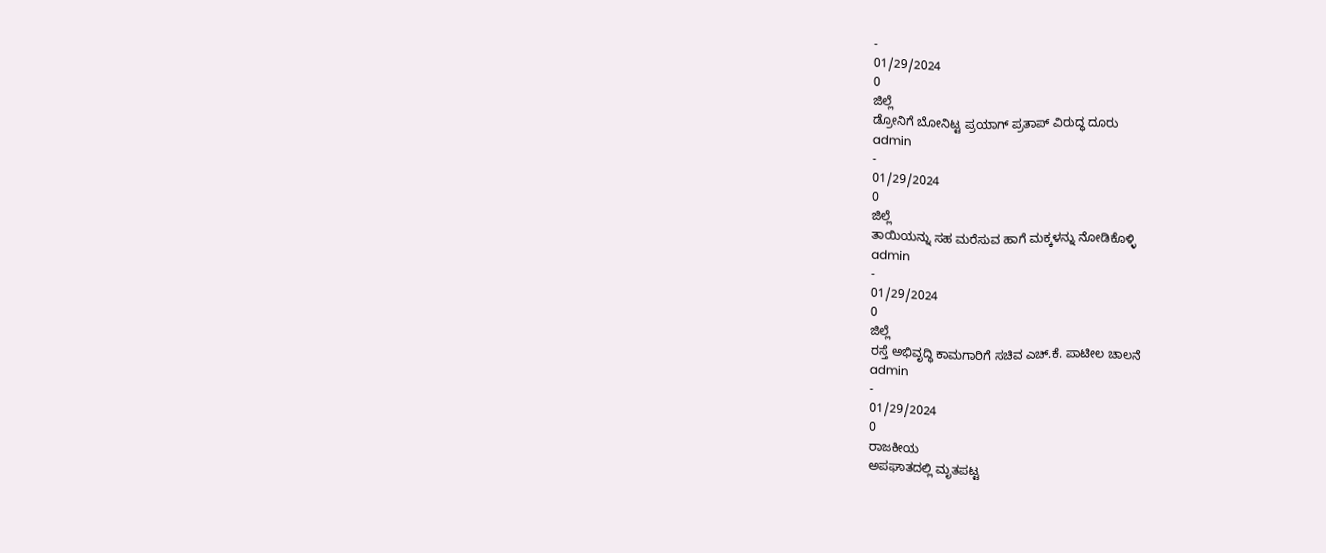-
01/29/2024
0
ಜಿಲ್ಲೆ
ಡ್ರೋನಿಗೆ ಬೋನಿಟ್ಟ ಪ್ರಯಾಗ್ ಪ್ರತಾಪ್ ವಿರುದ್ಧ ದೂರು
admin
-
01/29/2024
0
ಜಿಲ್ಲೆ
ತಾಯಿಯನ್ನು ಸಹ ಮರೆಸುವ ಹಾಗೆ ಮಕ್ಕಳನ್ನು ನೋಡಿಕೊಳ್ಳಿ
admin
-
01/29/2024
0
ಜಿಲ್ಲೆ
ರಸ್ತೆ ಅಭಿವೃದ್ಧಿ ಕಾಮಗಾರಿಗೆ ಸಚಿವ ಎಚ್.ಕೆ. ಪಾಟೀಲ ಚಾಲನೆ
admin
-
01/29/2024
0
ರಾಜಕೀಯ
ಅಪಘಾತದಲ್ಲಿ ಮೃತಪಟ್ಟ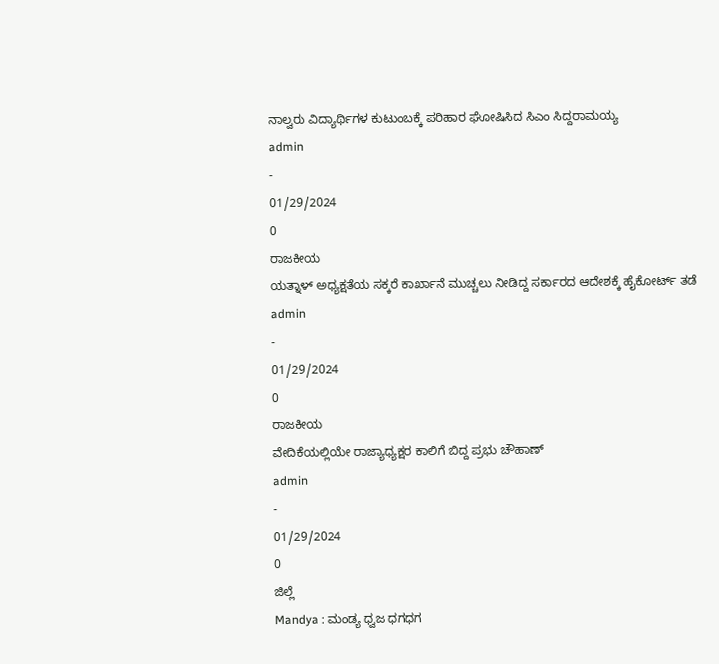ನಾಲ್ವರು ವಿದ್ಯಾರ್ಥಿಗಳ ಕುಟುಂಬಕ್ಕೆ ಪರಿಹಾರ ಘೋಷಿಸಿದ ಸಿಎಂ ಸಿದ್ದರಾಮಯ್ಯ
admin
-
01/29/2024
0
ರಾಜಕೀಯ
ಯತ್ನಾಳ್ ಅಧ್ಯಕ್ಷತೆಯ ಸಕ್ಕರೆ ಕಾರ್ಖಾನೆ ಮುಚ್ಚಲು ನೀಡಿದ್ದ ಸರ್ಕಾರದ ಆದೇಶಕ್ಕೆ ಹೈಕೋರ್ಟ್ ತಡೆ
admin
-
01/29/2024
0
ರಾಜಕೀಯ
ವೇದಿಕೆಯಲ್ಲಿಯೇ ರಾಜ್ಯಾಧ್ಯಕ್ಷರ ಕಾಲಿಗೆ ಬಿದ್ದ ಪ್ರಭು ಚೌಹಾಣ್
admin
-
01/29/2024
0
ಜಿಲ್ಲೆ
Mandya : ಮಂಡ್ಯ ಧ್ವಜ ಧಗಧಗ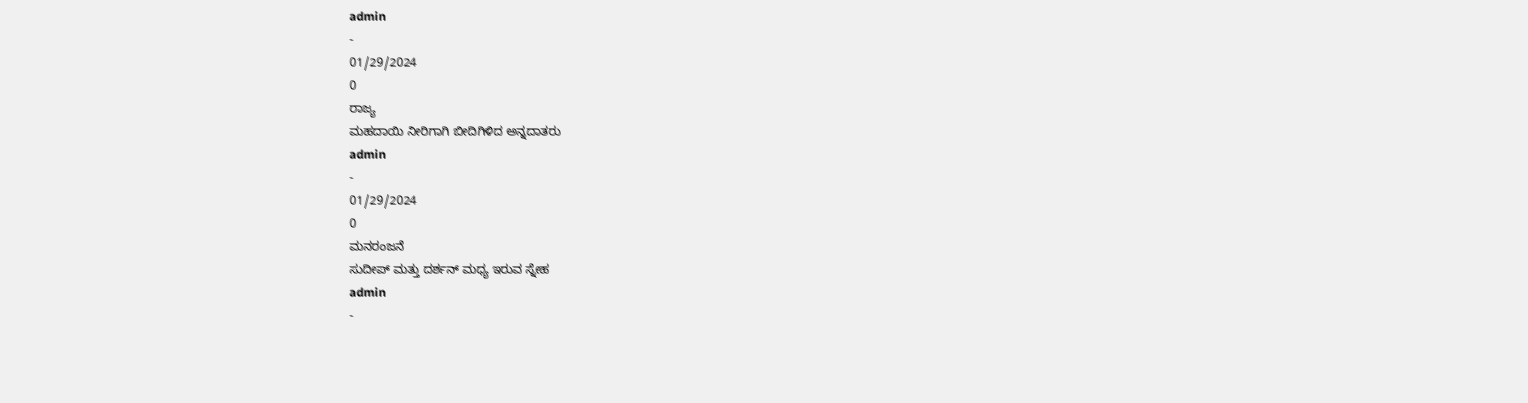admin
-
01/29/2024
0
ರಾಜ್ಯ
ಮಹದಾಯಿ ನೀರಿಗಾಗಿ ಬೀದಿಗಿಳಿದ ಅನ್ನದಾತರು
admin
-
01/29/2024
0
ಮನರಂಜನೆ
ಸುದೀಪ್ ಮತ್ತು ದರ್ಶನ್ ಮಧ್ಯ ಇರುವ ಸ್ನೇಹ
admin
-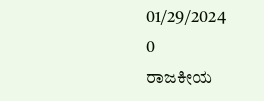01/29/2024
0
ರಾಜಕೀಯ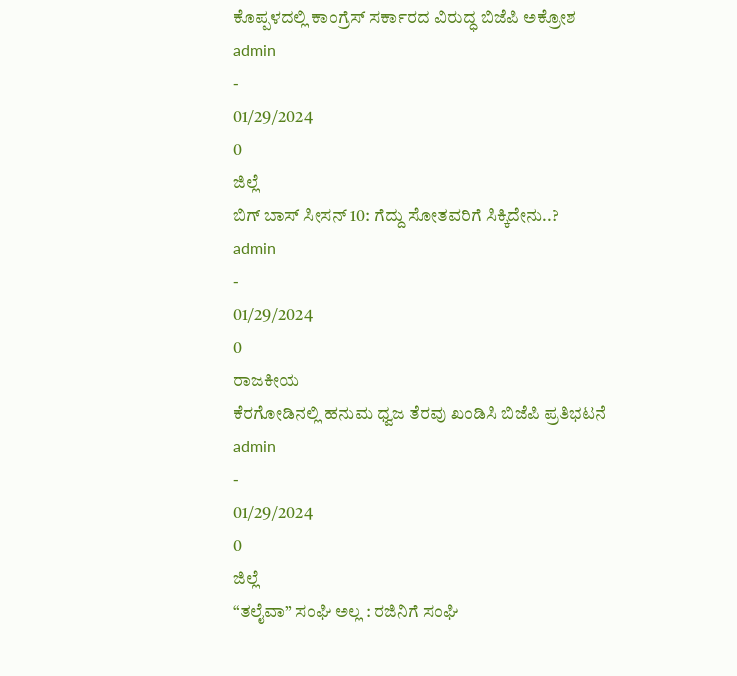ಕೊಪ್ಪಳದಲ್ಲಿ ಕಾಂಗ್ರೆಸ್ ಸರ್ಕಾರದ ವಿರುದ್ಧ ಬಿಜೆಪಿ ಅಕ್ರೋಶ
admin
-
01/29/2024
0
ಜಿಲ್ಲೆ
ಬಿಗ್ ಬಾಸ್ ಸೀಸನ್ 10: ಗೆದ್ದು ಸೋತವರಿಗೆ ಸಿಕ್ಕಿದೇನು..?
admin
-
01/29/2024
0
ರಾಜಕೀಯ
ಕೆರಗೋಡಿನಲ್ಲಿ ಹನುಮ ಧ್ವಜ ತೆರವು ಖಂಡಿಸಿ ಬಿಜೆಪಿ ಪ್ರತಿಭಟನೆ
admin
-
01/29/2024
0
ಜಿಲ್ಲೆ
“ತಲೈವಾ” ಸಂಘಿ ಅಲ್ಲ : ರಜಿನಿಗೆ ಸಂಘಿ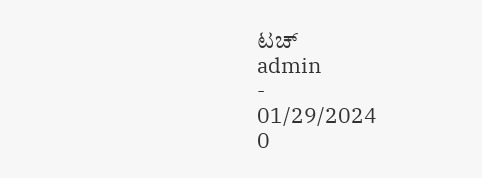ಟಚ್
admin
-
01/29/2024
0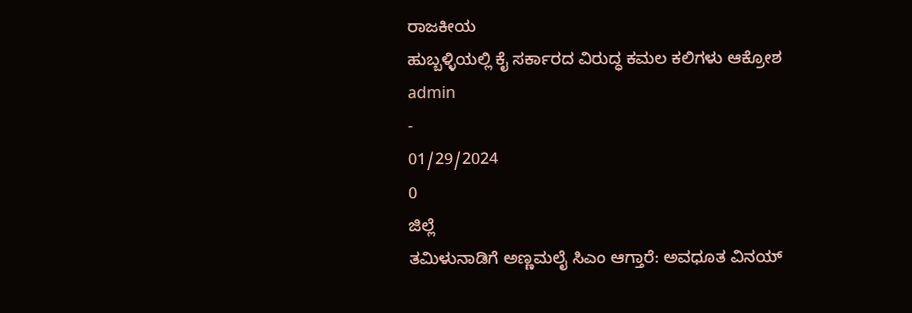ರಾಜಕೀಯ
ಹುಬ್ಬಳ್ಳಿಯಲ್ಲಿ ಕೈ ಸರ್ಕಾರದ ವಿರುದ್ಧ ಕಮಲ ಕಲಿಗಳು ಆಕ್ರೋಶ
admin
-
01/29/2024
0
ಜಿಲ್ಲೆ
ತಮಿಳುನಾಡಿಗೆ ಅಣ್ಣಮಲೈ ಸಿಎಂ ಆಗ್ತಾರೆ: ಅವಧೂತ ವಿನಯ್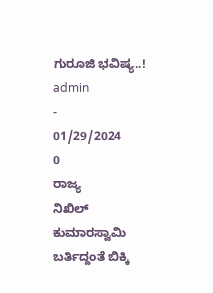ಗುರೂಜಿ ಭವಿಷ್ಯ..!
admin
-
01/29/2024
0
ರಾಜ್ಯ
ನಿಖಿಲ್ ಕುಮಾರಸ್ವಾಮಿ ಬರ್ತಿದ್ದಂತೆ ಬಿಕ್ಕಿ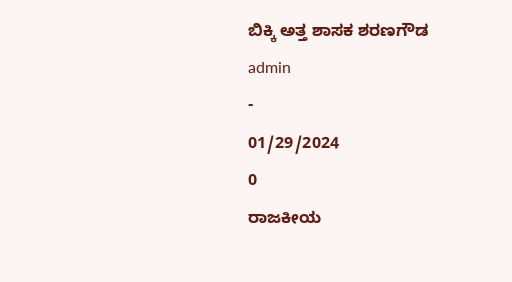ಬಿಕ್ಕಿ ಅತ್ತ ಶಾಸಕ ಶರಣಗೌಡ
admin
-
01/29/2024
0
ರಾಜಕೀಯ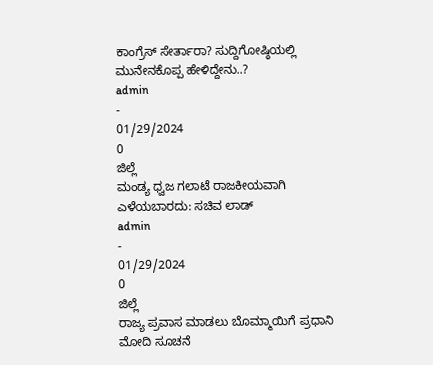ಕಾಂಗ್ರೆಸ್ ಸೇರ್ತಾರಾ? ಸುದ್ದಿಗೋಷ್ಠಿಯಲ್ಲಿ ಮುನೇನಕೊಪ್ಪ ಹೇಳಿದ್ದೇನು..?
admin
-
01/29/2024
0
ಜಿಲ್ಲೆ
ಮಂಡ್ಯ ಧ್ವಜ ಗಲಾಟೆ ರಾಜಕೀಯವಾಗಿ ಎಳೆಯಬಾರದು: ಸಚಿವ ಲಾಡ್
admin
-
01/29/2024
0
ಜಿಲ್ಲೆ
ರಾಜ್ಯ ಪ್ರವಾಸ ಮಾಡಲು ಬೊಮ್ಮಾಯಿಗೆ ಪ್ರಧಾನಿ ಮೋದಿ ಸೂಚನೆ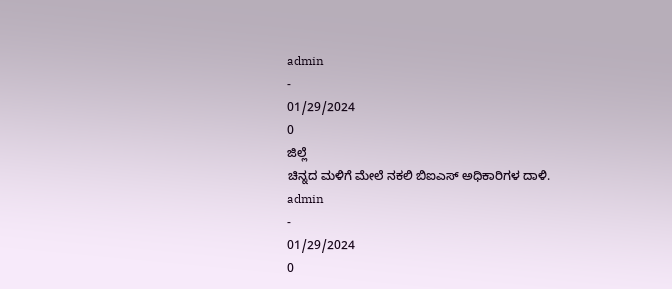admin
-
01/29/2024
0
ಜಿಲ್ಲೆ
ಚಿನ್ನದ ಮಳಿಗೆ ಮೇಲೆ ನಕಲಿ ಬಿಐಎಸ್ ಅಧಿಕಾರಿಗಳ ದಾಳಿ.
admin
-
01/29/2024
0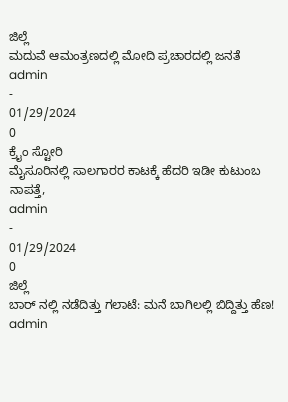ಜಿಲ್ಲೆ
ಮದುವೆ ಆಮಂತ್ರಣದಲ್ಲಿ ಮೋದಿ ಪ್ರಚಾರದಲ್ಲಿ ಜನತೆ
admin
-
01/29/2024
0
ಕ್ರೈಂ ಸ್ಟೋರಿ
ಮೈಸೂರಿನಲ್ಲಿ ಸಾಲಗಾರರ ಕಾಟಕ್ಕೆ ಹೆದರಿ ಇಡೀ ಕುಟುಂಬ ನಾಪತ್ತೆ,
admin
-
01/29/2024
0
ಜಿಲ್ಲೆ
ಬಾರ್ ನಲ್ಲಿ ನಡೆದಿತ್ತು ಗಲಾಟೆ: ಮನೆ ಬಾಗಿಲಲ್ಲಿ ಬಿದ್ದಿತ್ತು ಹೆಣ!
admin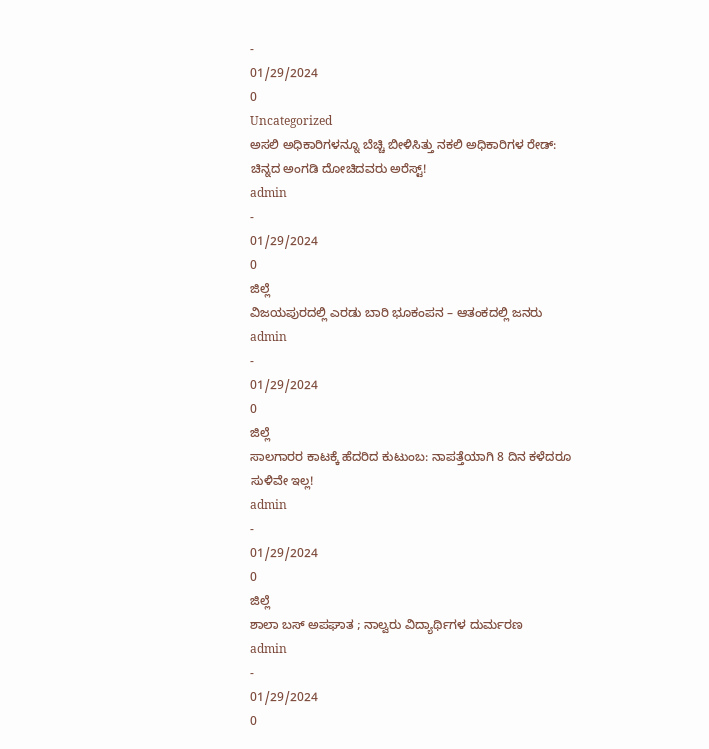-
01/29/2024
0
Uncategorized
ಅಸಲಿ ಅಧಿಕಾರಿಗಳನ್ನೂ ಬೆಚ್ಚಿ ಬೀಳಿಸಿತ್ತು ನಕಲಿ ಅಧಿಕಾರಿಗಳ ರೇಡ್: ಚಿನ್ನದ ಅಂಗಡಿ ದೋಚಿದವರು ಅರೆಸ್ಟ್!
admin
-
01/29/2024
0
ಜಿಲ್ಲೆ
ವಿಜಯಪುರದಲ್ಲಿ ಎರಡು ಬಾರಿ ಭೂಕಂಪನ – ಆತಂಕದಲ್ಲಿ ಜನರು
admin
-
01/29/2024
0
ಜಿಲ್ಲೆ
ಸಾಲಗಾರರ ಕಾಟಕ್ಕೆ ಹೆದರಿದ ಕುಟುಂಬ: ನಾಪತ್ತೆಯಾಗಿ 8 ದಿನ ಕಳೆದರೂ ಸುಳಿವೇ ಇಲ್ಲ!
admin
-
01/29/2024
0
ಜಿಲ್ಲೆ
ಶಾಲಾ ಬಸ್ ಅಪಘಾತ ; ನಾಲ್ವರು ವಿದ್ಯಾರ್ಥಿಗಳ ದುರ್ಮರಣ
admin
-
01/29/2024
0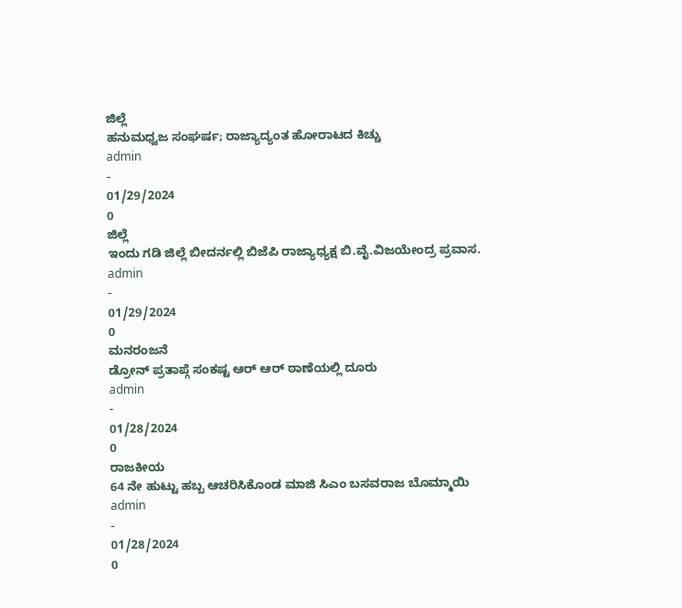ಜಿಲ್ಲೆ
ಹನುಮಧ್ವಜ ಸಂಘರ್ಷ; ರಾಜ್ಯಾದ್ಯಂತ ಹೋರಾಟದ ಕಿಚ್ಚು
admin
-
01/29/2024
0
ಜಿಲ್ಲೆ
ಇಂದು ಗಡಿ ಜಿಲ್ಲೆ ಬೀದರ್ನಲ್ಲಿ ಬಿಜೆಪಿ ರಾಜ್ಯಾಧ್ಯಕ್ಷ ಬಿ.ವೈ.ವಿಜಯೇಂದ್ರ ಪ್ರವಾಸ.
admin
-
01/29/2024
0
ಮನರಂಜನೆ
ಡ್ರೋನ್ ಪ್ರತಾಪ್ಗೆ ಸಂಕಷ್ಟ ಆರ್ ಆರ್ ಠಾಣೆಯಲ್ಲಿ ದೂರು
admin
-
01/28/2024
0
ರಾಜಕೀಯ
64 ನೇ ಹುಟ್ಟು ಹಬ್ಬ ಆಚರಿಸಿಕೊಂಡ ಮಾಜಿ ಸಿಎಂ ಬಸವರಾಜ ಬೊಮ್ಮಾಯಿ
admin
-
01/28/2024
0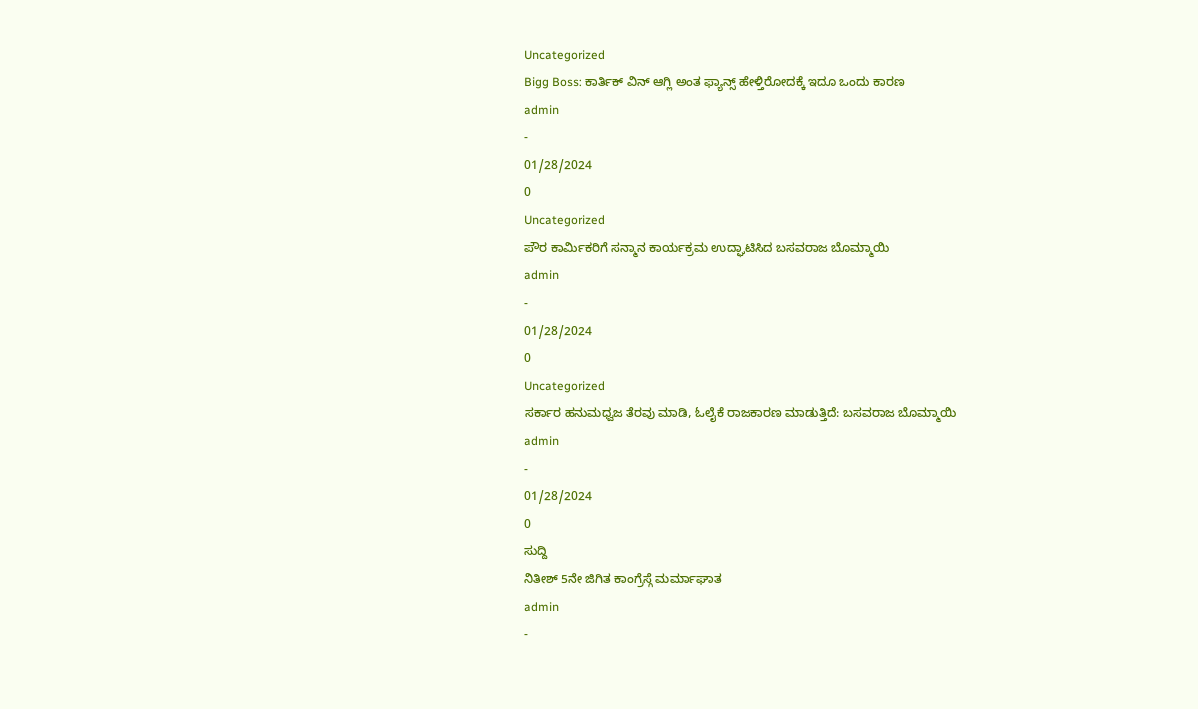Uncategorized
Bigg Boss: ಕಾರ್ತಿಕ್ ವಿನ್ ಆಗ್ಲಿ ಅಂತ ಫ್ಯಾನ್ಸ್ ಹೇಳ್ತಿರೋದಕ್ಕೆ ಇದೂ ಒಂದು ಕಾರಣ
admin
-
01/28/2024
0
Uncategorized
ಪೌರ ಕಾರ್ಮಿಕರಿಗೆ ಸನ್ಮಾನ ಕಾರ್ಯಕ್ರಮ ಉದ್ಘಾಟಿಸಿದ ಬಸವರಾಜ ಬೊಮ್ಮಾಯಿ
admin
-
01/28/2024
0
Uncategorized
ಸರ್ಕಾರ ಹನುಮಧ್ವಜ ತೆರವು ಮಾಡಿ, ಓಲೈಕೆ ರಾಜಕಾರಣ ಮಾಡುತ್ತಿದೆ: ಬಸವರಾಜ ಬೊಮ್ಮಾಯಿ
admin
-
01/28/2024
0
ಸುದ್ದಿ
ನಿತೀಶ್ 5ನೇ ಜಿಗಿತ ಕಾಂಗ್ರೆಸ್ಗೆ ಮರ್ಮಾಘಾತ
admin
-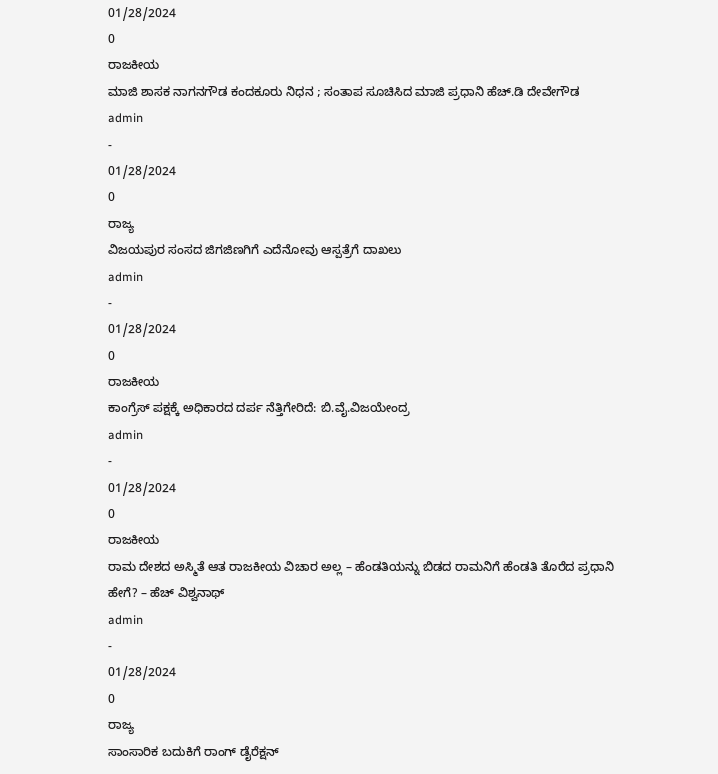01/28/2024
0
ರಾಜಕೀಯ
ಮಾಜಿ ಶಾಸಕ ನಾಗನಗೌಡ ಕಂದಕೂರು ನಿಧನ ; ಸಂತಾಪ ಸೂಚಿಸಿದ ಮಾಜಿ ಪ್ರಧಾನಿ ಹೆಚ್.ಡಿ ದೇವೇಗೌಡ
admin
-
01/28/2024
0
ರಾಜ್ಯ
ವಿಜಯಪುರ ಸಂಸದ ಜಿಗಜಿಣಗಿಗೆ ಎದೆನೋವು ಆಸ್ಪತ್ರೆಗೆ ದಾಖಲು
admin
-
01/28/2024
0
ರಾಜಕೀಯ
ಕಾಂಗ್ರೆಸ್ ಪಕ್ಷಕ್ಕೆ ಅಧಿಕಾರದ ದರ್ಪ ನೆತ್ತಿಗೇರಿದೆ: ಬಿ.ವೈ.ವಿಜಯೇಂದ್ರ
admin
-
01/28/2024
0
ರಾಜಕೀಯ
ರಾಮ ದೇಶದ ಅಸ್ಮಿತೆ ಆತ ರಾಜಕೀಯ ವಿಚಾರ ಅಲ್ಲ – ಹೆಂಡತಿಯನ್ನು ಬಿಡದ ರಾಮನಿಗೆ ಹೆಂಡತಿ ತೊರೆದ ಪ್ರಧಾನಿ ಹೇಗೆ? – ಹೆಚ್ ವಿಶ್ವನಾಥ್
admin
-
01/28/2024
0
ರಾಜ್ಯ
ಸಾಂಸಾರಿಕ ಬದುಕಿಗೆ ರಾಂಗ್ ಡೈರೆಕ್ಷನ್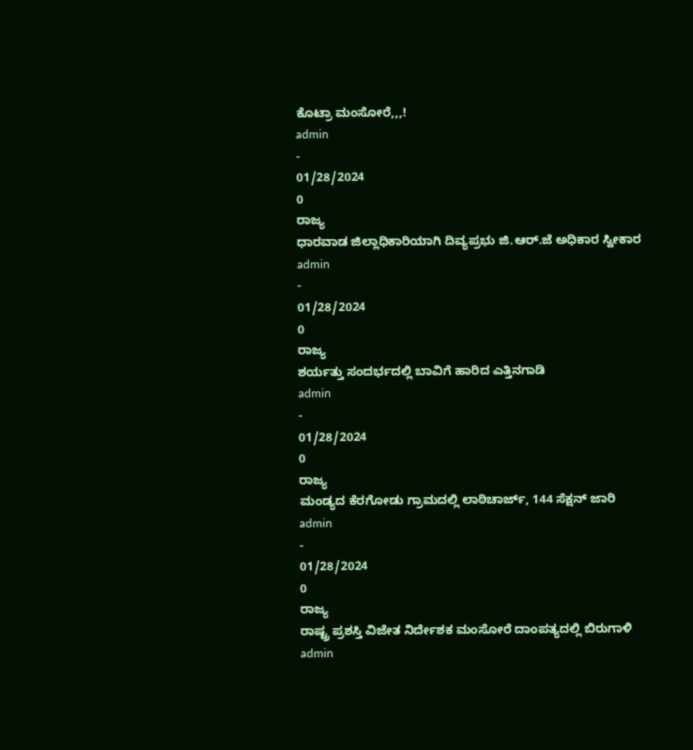ಕೊಟ್ರಾ ಮಂಸೋರೆ,,,!
admin
-
01/28/2024
0
ರಾಜ್ಯ
ಧಾರವಾಡ ಜಿಲ್ಲಾಧಿಕಾರಿಯಾಗಿ ದಿವ್ಯಪ್ರಭು ಜಿ.ಆರ್.ಜೆ ಅಧಿಕಾರ ಸ್ವೀಕಾರ
admin
-
01/28/2024
0
ರಾಜ್ಯ
ಶರ್ಯತ್ತು ಸಂದರ್ಭದಲ್ಲಿ ಬಾವಿಗೆ ಹಾರಿದ ಎತ್ತಿನಗಾಡಿ
admin
-
01/28/2024
0
ರಾಜ್ಯ
ಮಂಡ್ಯದ ಕೆರಗೋಡು ಗ್ರಾಮದಲ್ಲಿ ಲಾಠಿಚಾರ್ಜ್, 144 ಸೆಕ್ಷನ್ ಜಾರಿ
admin
-
01/28/2024
0
ರಾಜ್ಯ
ರಾಷ್ಟ್ರ ಪ್ರಶಸ್ತಿ ವಿಜೇತ ನಿರ್ದೇಶಕ ಮಂಸೋರೆ ದಾಂಪತ್ಯದಲ್ಲಿ ಬಿರುಗಾಳಿ
admin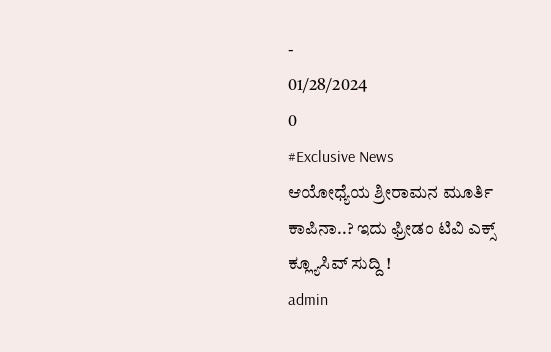-
01/28/2024
0
#Exclusive News
ಆಯೋಧ್ಯೆಯ ಶ್ರೀರಾಮನ ಮೂರ್ತಿ ಕಾಪಿನಾ..? ಇದು ಫ್ರೀಡಂ ಟಿವಿ ಎಕ್ಸ್ ಕ್ಲ್ಯೂಸಿವ್ ಸುದ್ದಿ !
admin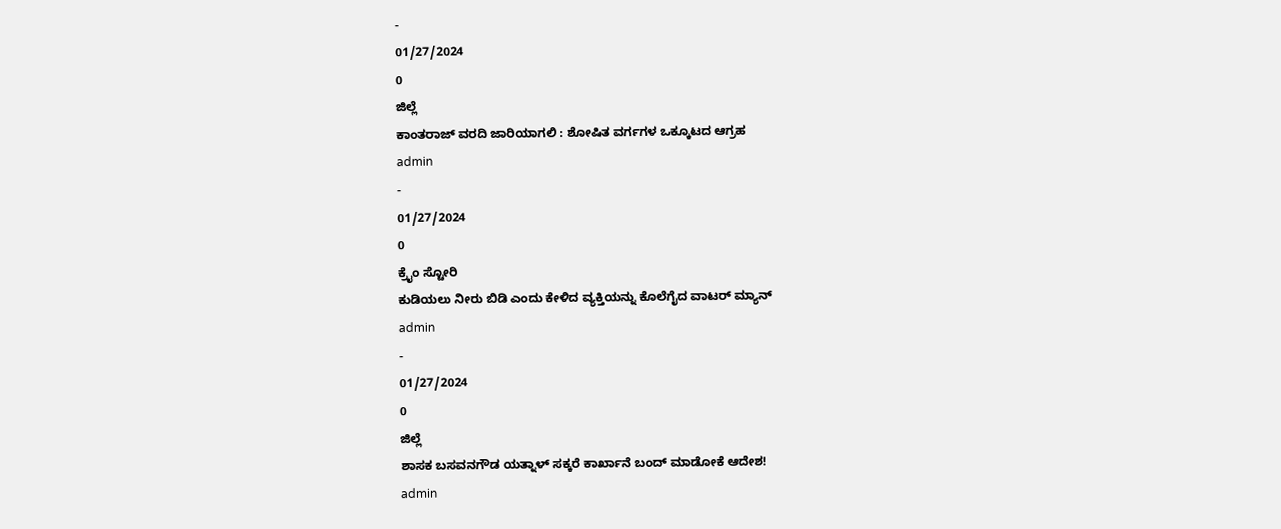-
01/27/2024
0
ಜಿಲ್ಲೆ
ಕಾಂತರಾಜ್ ವರದಿ ಜಾರಿಯಾಗಲಿ : ಶೋಷಿತ ವರ್ಗಗಳ ಒಕ್ಕೂಟದ ಆಗ್ರಹ
admin
-
01/27/2024
0
ಕ್ರೈಂ ಸ್ಟೋರಿ
ಕುಡಿಯಲು ನೀರು ಬಿಡಿ ಎಂದು ಕೇಳಿದ ವ್ಯಕ್ತಿಯನ್ನು ಕೊಲೆಗೈದ ವಾಟರ್ ಮ್ಯಾನ್
admin
-
01/27/2024
0
ಜಿಲ್ಲೆ
ಶಾಸಕ ಬಸವನಗೌಡ ಯತ್ನಾಳ್ ಸಕ್ಕರೆ ಕಾರ್ಖಾನೆ ಬಂದ್ ಮಾಡೋಕೆ ಆದೇಶ!
admin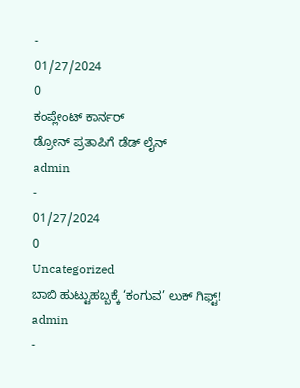-
01/27/2024
0
ಕಂಪ್ಲೇಂಟ್ ಕಾರ್ನರ್
ಡ್ರೋನ್ ಪ್ರತಾಪಿಗೆ ಡೆಡ್ ಲೈನ್
admin
-
01/27/2024
0
Uncategorized
ಬಾಬಿ ಹುಟ್ಟುಹಬ್ಬಕ್ಕೆ ‘ಕಂಗುವ’ ಲುಕ್ ಗಿಫ್ಟ್!
admin
-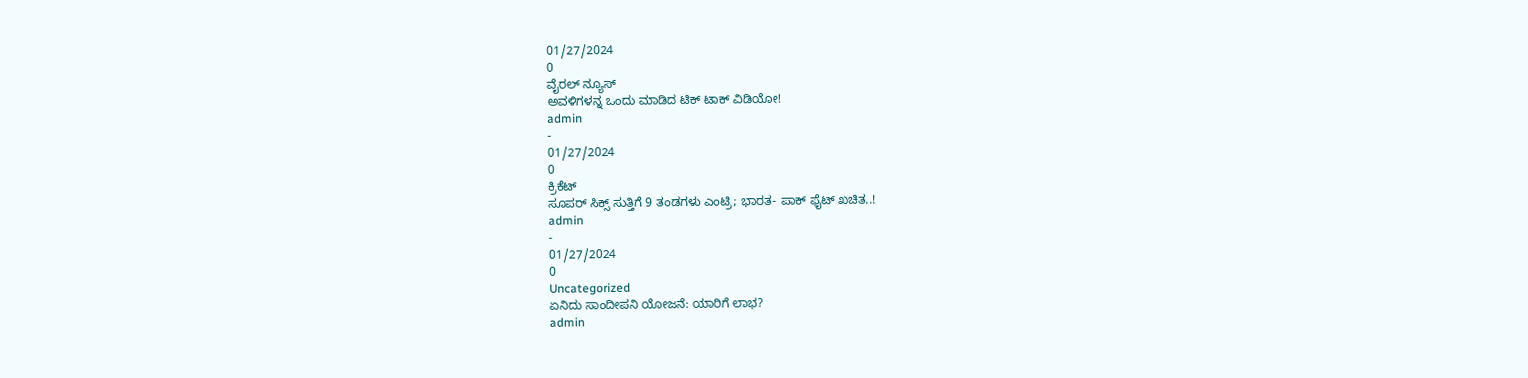01/27/2024
0
ವೈರಲ್ ನ್ಯೂಸ್
ಅವಳಿಗಳನ್ನ ಒಂದು ಮಾಡಿದ ಟಿಕ್ ಟಾಕ್ ವಿಡಿಯೋ!
admin
-
01/27/2024
0
ಕ್ರಿಕೆಟ್
ಸೂಪರ್ ಸಿಕ್ಸ್ ಸುತ್ತಿಗೆ 9 ತಂಡಗಳು ಎಂಟ್ರಿ; ಭಾರತ- ಪಾಕ್ ಫೈಟ್ ಖಚಿತ..!
admin
-
01/27/2024
0
Uncategorized
ಏನಿದು ಸಾಂದೀಪನಿ ಯೋಜನೆ: ಯಾರಿಗೆ ಲಾಭ?
admin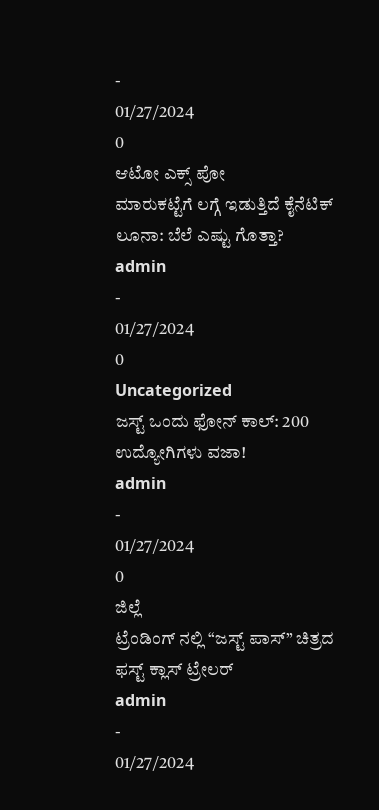-
01/27/2024
0
ಆಟೋ ಎಕ್ಸ್ ಪೋ
ಮಾರುಕಟ್ಟೆಗೆ ಲಗ್ಗೆ ಇಡುತ್ತಿದೆ ಕೈನೆಟಿಕ್ ಲೂನಾ: ಬೆಲೆ ಎಷ್ಟು ಗೊತ್ತಾ?
admin
-
01/27/2024
0
Uncategorized
ಜಸ್ಟ್ ಒಂದು ಫೋನ್ ಕಾಲ್: 200 ಉದ್ಯೋಗಿಗಳು ವಜಾ!
admin
-
01/27/2024
0
ಜಿಲ್ಲೆ
ಟ್ರೆಂಡಿಂಗ್ ನಲ್ಲಿ “ಜಸ್ಟ್ ಪಾಸ್” ಚಿತ್ರದ ಫಸ್ಟ್ ಕ್ಲಾಸ್ ಟ್ರೇಲರ್
admin
-
01/27/2024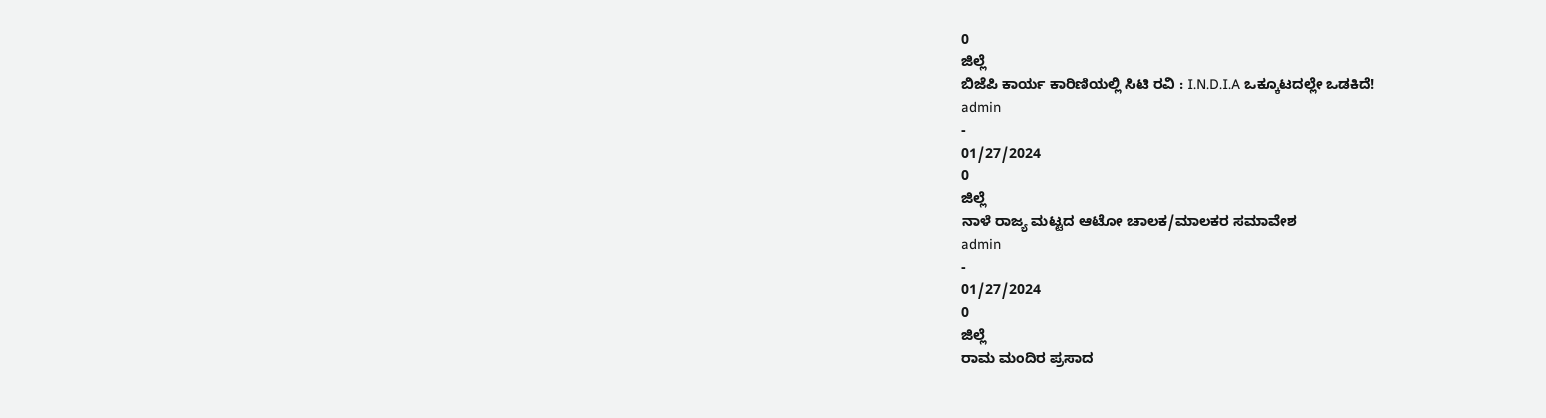0
ಜಿಲ್ಲೆ
ಬಿಜೆಪಿ ಕಾರ್ಯ ಕಾರಿಣಿಯಲ್ಲಿ ಸಿಟಿ ರವಿ : I.N.D.I.A ಒಕ್ಕೂಟದಲ್ಲೇ ಒಡಕಿದೆ!
admin
-
01/27/2024
0
ಜಿಲ್ಲೆ
ನಾಳೆ ರಾಜ್ಯ ಮಟ್ಟದ ಆಟೋ ಚಾಲಕ/ಮಾಲಕರ ಸಮಾವೇಶ
admin
-
01/27/2024
0
ಜಿಲ್ಲೆ
ರಾಮ ಮಂದಿರ ಪ್ರಸಾದ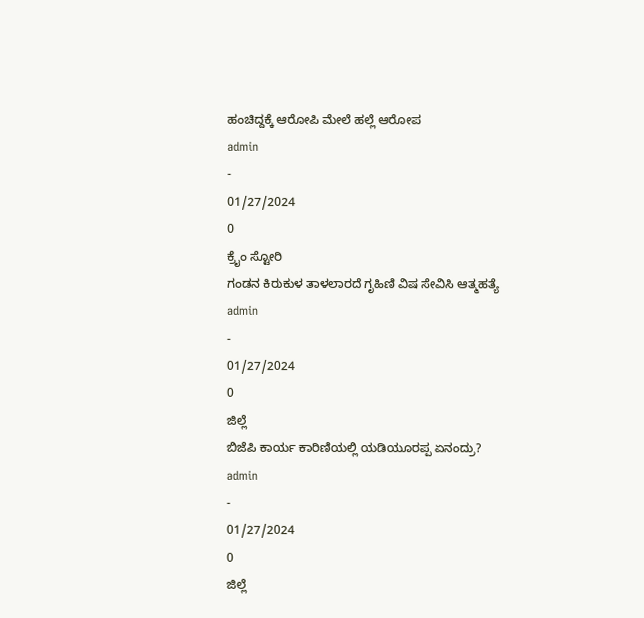ಹಂಚಿದ್ದಕ್ಕೆ ಆರೋಪಿ ಮೇಲೆ ಹಲ್ಲೆ ಆರೋಪ
admin
-
01/27/2024
0
ಕ್ರೈಂ ಸ್ಟೋರಿ
ಗಂಡನ ಕಿರುಕುಳ ತಾಳಲಾರದೆ ಗೃಹಿಣಿ ವಿಷ ಸೇವಿಸಿ ಆತ್ಮಹತ್ಯೆ
admin
-
01/27/2024
0
ಜಿಲ್ಲೆ
ಬಿಜೆಪಿ ಕಾರ್ಯ ಕಾರಿಣಿಯಲ್ಲಿ ಯಡಿಯೂರಪ್ಪ ಏನಂದ್ರು?
admin
-
01/27/2024
0
ಜಿಲ್ಲೆ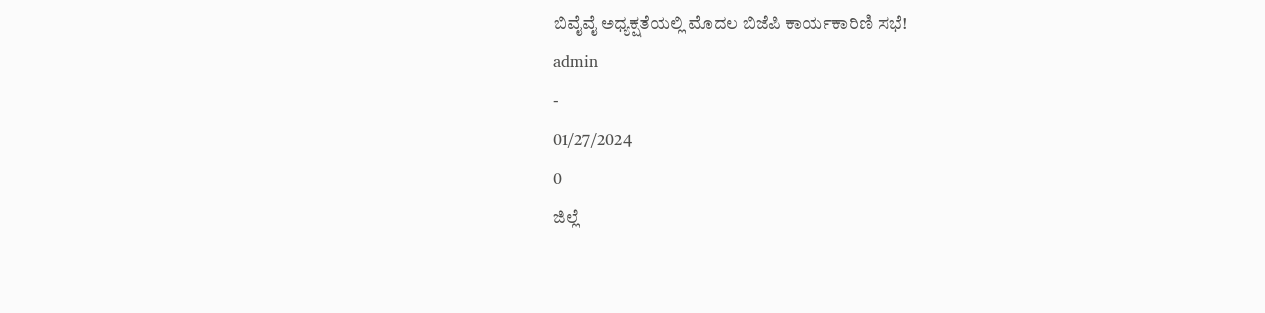ಬಿವೈವೈ ಅಧ್ಯಕ್ಷತೆಯಲ್ಲಿ ಮೊದಲ ಬಿಜೆಪಿ ಕಾರ್ಯಕಾರಿಣಿ ಸಭೆ!
admin
-
01/27/2024
0
ಜಿಲ್ಲೆ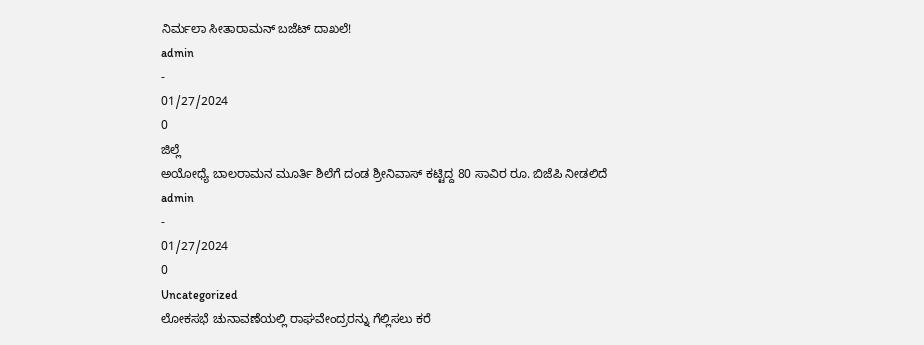ನಿರ್ಮಲಾ ಸೀತಾರಾಮನ್ ಬಜೆಟ್ ದಾಖಲೆ!
admin
-
01/27/2024
0
ಜಿಲ್ಲೆ
ಅಯೋಧ್ಯೆ ಬಾಲರಾಮನ ಮೂರ್ತಿ ಶಿಲೆಗೆ ದಂಡ ಶ್ರೀನಿವಾಸ್ ಕಟ್ಟಿದ್ದ 80 ಸಾವಿರ ರೂ. ಬಿಜೆಪಿ ನೀಡಲಿದೆ
admin
-
01/27/2024
0
Uncategorized
ಲೋಕಸಭೆ ಚುನಾವಣೆಯಲ್ಲಿ ರಾಘವೇಂದ್ರರನ್ನು ಗೆಲ್ಲಿಸಲು ಕರೆ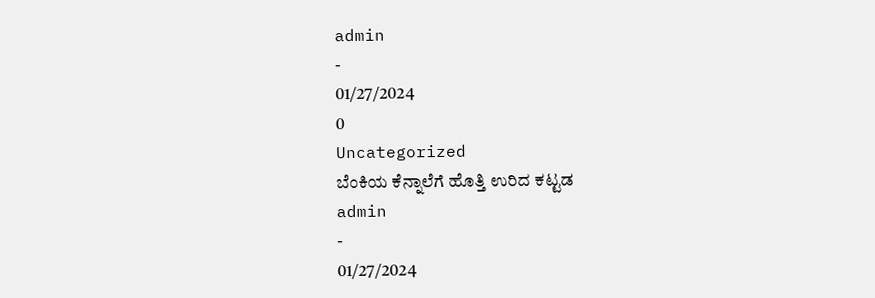admin
-
01/27/2024
0
Uncategorized
ಬೆಂಕಿಯ ಕೆನ್ನಾಲೆಗೆ ಹೊತ್ತಿ ಉರಿದ ಕಟ್ಟಡ
admin
-
01/27/2024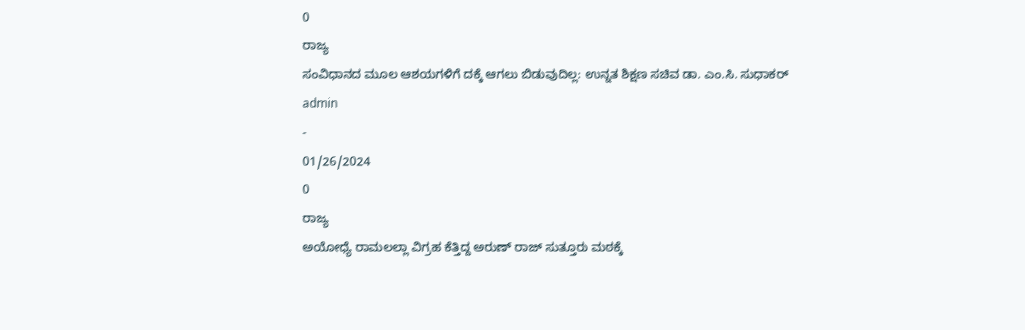0
ರಾಜ್ಯ
ಸಂವಿಧಾನದ ಮೂಲ ಆಶಯಗಳಿಗೆ ದಕ್ಕೆ ಆಗಲು ಬಿಡುವುದಿಲ್ಲ: ಉನ್ನತ ಶಿಕ್ಷಣ ಸಚಿವ ಡಾ. ಎಂ.ಸಿ. ಸುಧಾಕರ್
admin
-
01/26/2024
0
ರಾಜ್ಯ
ಅಯೋಧ್ಯೆ ರಾಮಲಲ್ಲಾ ವಿಗ್ರಹ ಕೆತ್ತಿದ್ದ ಅರುಣ್ ರಾಜ್ ಸುತ್ತೂರು ಮಠಕ್ಕೆ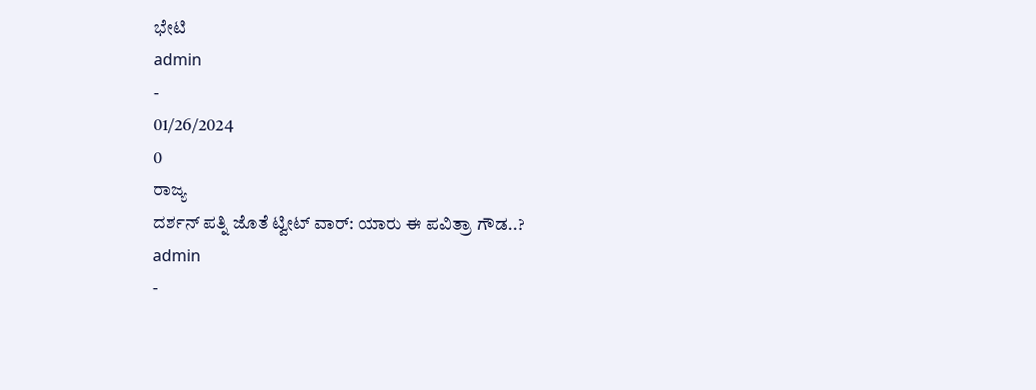ಭೇಟಿ
admin
-
01/26/2024
0
ರಾಜ್ಯ
ದರ್ಶನ್ ಪತ್ನಿ ಜೊತೆ ಟ್ವೀಟ್ ವಾರ್: ಯಾರು ಈ ಪವಿತ್ರಾ ಗೌಡ..?
admin
-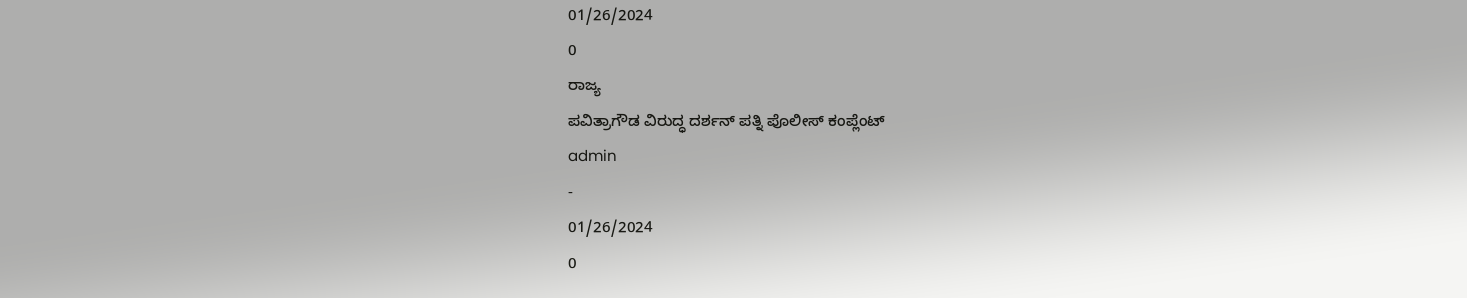01/26/2024
0
ರಾಜ್ಯ
ಪವಿತ್ರಾಗೌಡ ವಿರುದ್ಧ ದರ್ಶನ್ ಪತ್ನಿ ಪೊಲೀಸ್ ಕಂಪ್ಲೆಂಟ್
admin
-
01/26/2024
0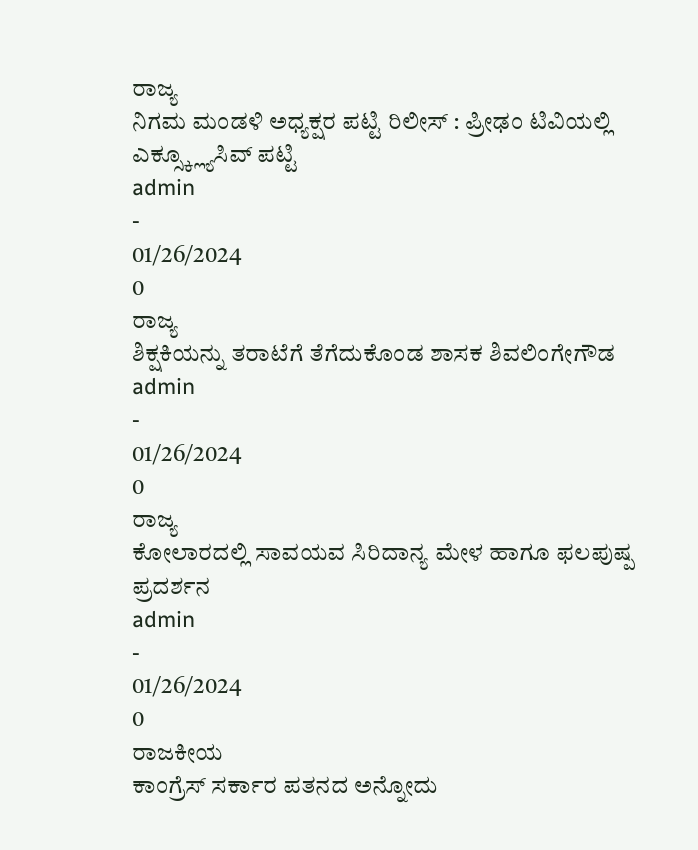ರಾಜ್ಯ
ನಿಗಮ ಮಂಡಳಿ ಅಧ್ಯಕ್ಷರ ಪಟ್ಟಿ ರಿಲೀಸ್ : ಪ್ರೀಢಂ ಟಿವಿಯಲ್ಲಿ ಎಕ್ಸ್ಕ್ಲ್ಯೂಸಿವ್ ಪಟ್ಟಿ
admin
-
01/26/2024
0
ರಾಜ್ಯ
ಶಿಕ್ಷಕಿಯನ್ನು ತರಾಟೆಗೆ ತೆಗೆದುಕೊಂಡ ಶಾಸಕ ಶಿವಲಿಂಗೇಗೌಡ
admin
-
01/26/2024
0
ರಾಜ್ಯ
ಕೋಲಾರದಲ್ಲಿ ಸಾವಯವ ಸಿರಿದಾನ್ಯ ಮೇಳ ಹಾಗೂ ಫಲಪುಷ್ಪ ಪ್ರದರ್ಶನ
admin
-
01/26/2024
0
ರಾಜಕೀಯ
ಕಾಂಗ್ರೆಸ್ ಸರ್ಕಾರ ಪತನದ ಅನ್ನೋದು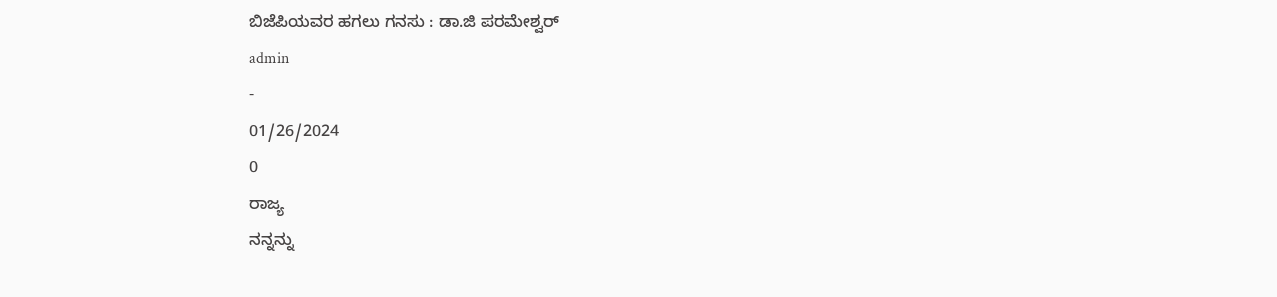ಬಿಜೆಪಿಯವರ ಹಗಲು ಗನಸು : ಡಾ.ಜಿ ಪರಮೇಶ್ವರ್
admin
-
01/26/2024
0
ರಾಜ್ಯ
ನನ್ನನ್ನು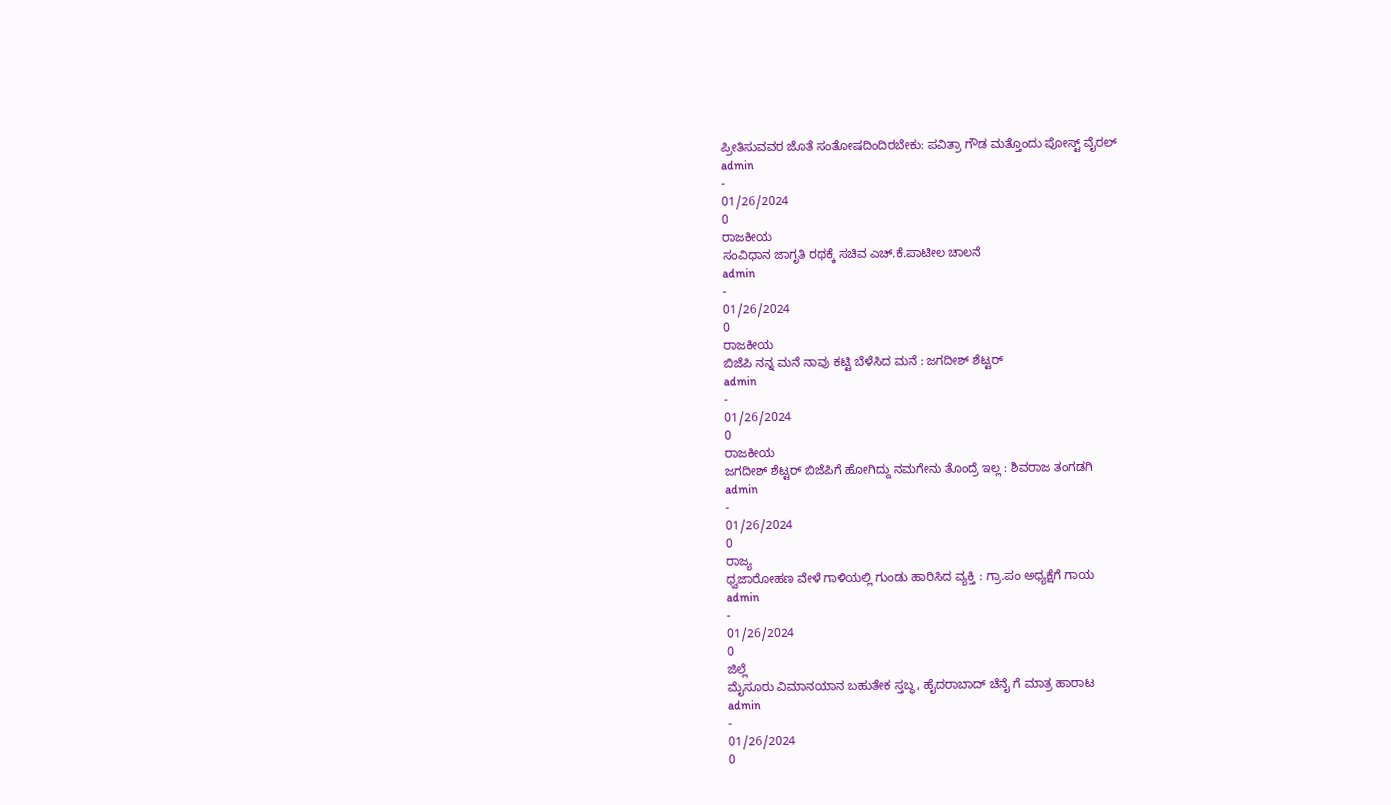ಪ್ರೀತಿಸುವವರ ಜೊತೆ ಸಂತೋಷದಿಂದಿರಬೇಕು: ಪವಿತ್ರಾ ಗೌಡ ಮತ್ತೊಂದು ಪೋಸ್ಟ್ ವೈರಲ್
admin
-
01/26/2024
0
ರಾಜಕೀಯ
ಸಂವಿಧಾನ ಜಾಗೃತಿ ರಥಕ್ಕೆ ಸಚಿವ ಎಚ್.ಕೆ.ಪಾಟೀಲ ಚಾಲನೆ
admin
-
01/26/2024
0
ರಾಜಕೀಯ
ಬಿಜೆಪಿ ನನ್ನ ಮನೆ ನಾವು ಕಟ್ಟಿ ಬೆಳೆಸಿದ ಮನೆ : ಜಗದೀಶ್ ಶೆಟ್ಟರ್
admin
-
01/26/2024
0
ರಾಜಕೀಯ
ಜಗದೀಶ್ ಶೆಟ್ಟರ್ ಬಿಜೆಪಿಗೆ ಹೋಗಿದ್ದು ನಮಗೇನು ತೊಂದ್ರೆ ಇಲ್ಲ : ಶಿವರಾಜ ತಂಗಡಗಿ
admin
-
01/26/2024
0
ರಾಜ್ಯ
ಧ್ವಜಾರೋಹಣ ವೇಳೆ ಗಾಳಿಯಲ್ಲಿ ಗುಂಡು ಹಾರಿಸಿದ ವ್ಯಕ್ತಿ : ಗ್ರಾ.ಪಂ ಅಧ್ಯಕ್ಷೆಗೆ ಗಾಯ
admin
-
01/26/2024
0
ಜಿಲ್ಲೆ
ಮೈಸೂರು ವಿಮಾನಯಾನ ಬಹುತೇಕ ಸ್ತಬ್ಧ, ಹೈದರಾಬಾದ್ ಚೆನೈ ಗೆ ಮಾತ್ರ ಹಾರಾಟ
admin
-
01/26/2024
0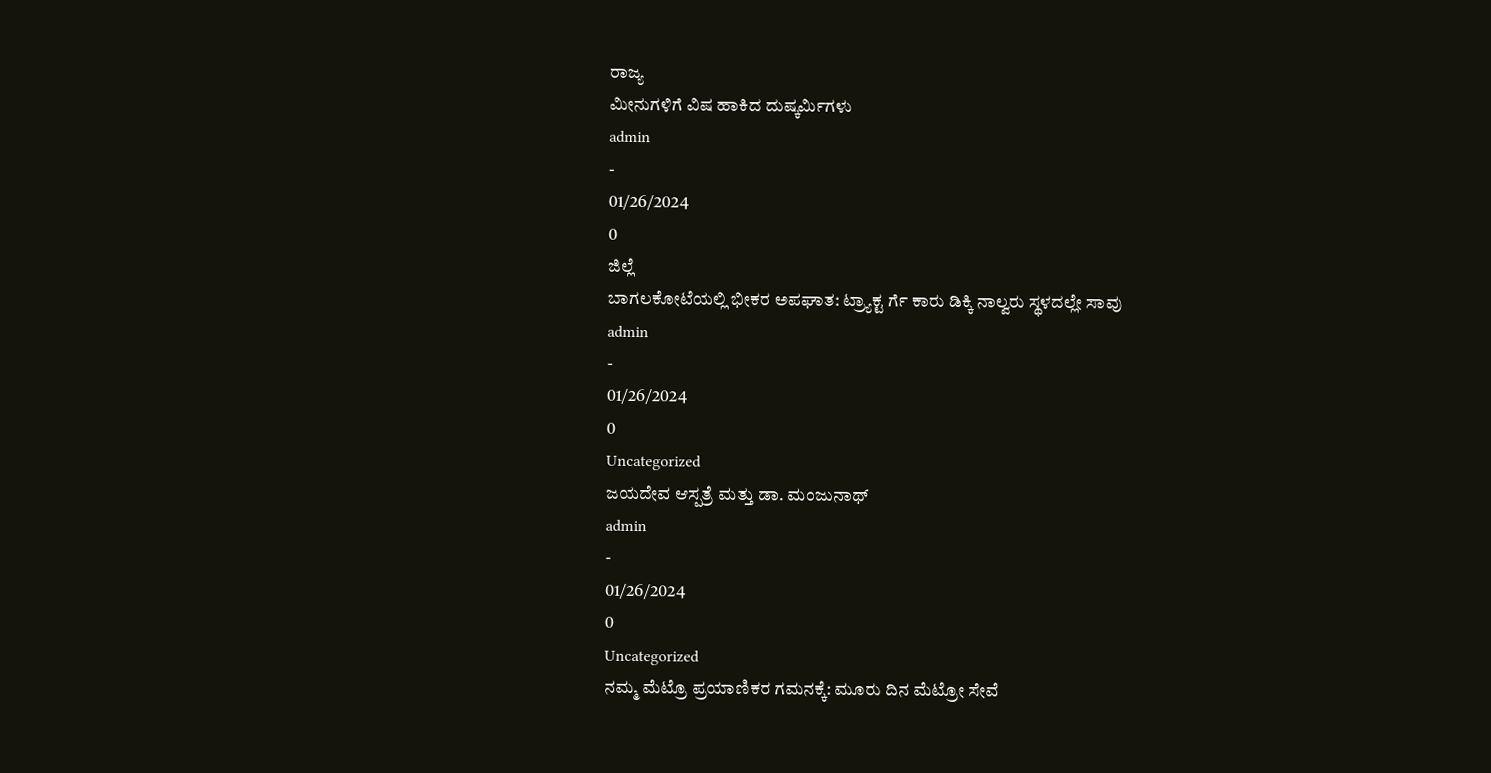ರಾಜ್ಯ
ಮೀನುಗಳಿಗೆ ವಿಷ ಹಾಕಿದ ದುಷ್ಕರ್ಮಿಗಳು
admin
-
01/26/2024
0
ಜಿಲ್ಲೆ
ಬಾಗಲಕೋಟೆಯಲ್ಲಿ ಭೀಕರ ಅಪಘಾತ: ಟ್ರ್ಯಾಕ್ಟ ರ್ಗೆ ಕಾರು ಡಿಕ್ಕಿ ನಾಲ್ವರು ಸ್ಥಳದಲ್ಲೇ ಸಾವು
admin
-
01/26/2024
0
Uncategorized
ಜಯದೇವ ಆಸ್ಪತ್ರೆ ಮತ್ತು ಡಾ. ಮಂಜುನಾಥ್
admin
-
01/26/2024
0
Uncategorized
ನಮ್ಮ ಮೆಟ್ರೊ ಪ್ರಯಾಣಿಕರ ಗಮನಕ್ಕೆ: ಮೂರು ದಿನ ಮೆಟ್ರೋ ಸೇವೆ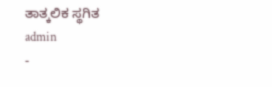ತಾತ್ಕಲಿಕ ಸ್ಥಗಿತ
admin
-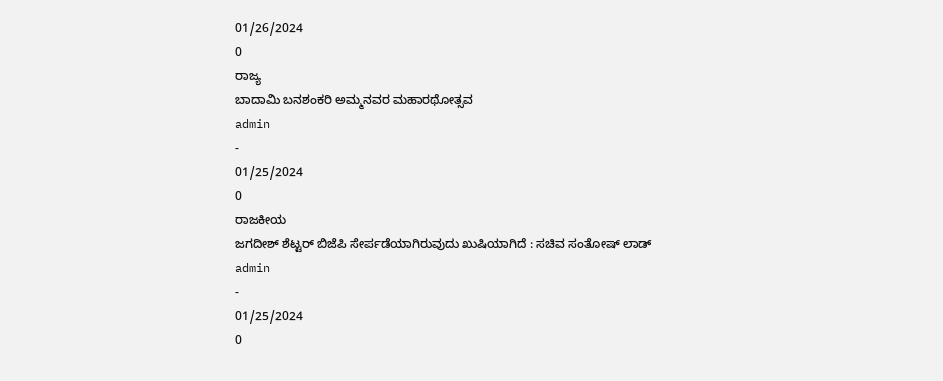01/26/2024
0
ರಾಜ್ಯ
ಬಾದಾಮಿ ಬನಶಂಕರಿ ಅಮ್ಮನವರ ಮಹಾರಥೋತ್ಸವ
admin
-
01/25/2024
0
ರಾಜಕೀಯ
ಜಗದೀಶ್ ಶೆಟ್ಟರ್ ಬಿಜೆಪಿ ಸೇರ್ಪಡೆಯಾಗಿರುವುದು ಖುಷಿಯಾಗಿದೆ : ಸಚಿವ ಸಂತೋಷ್ ಲಾಡ್
admin
-
01/25/2024
0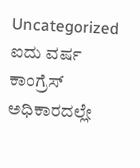Uncategorized
ಐದು ವರ್ಷ ಕಾಂಗ್ರೆಸ್ ಅಧಿಕಾರದಲ್ಲೇ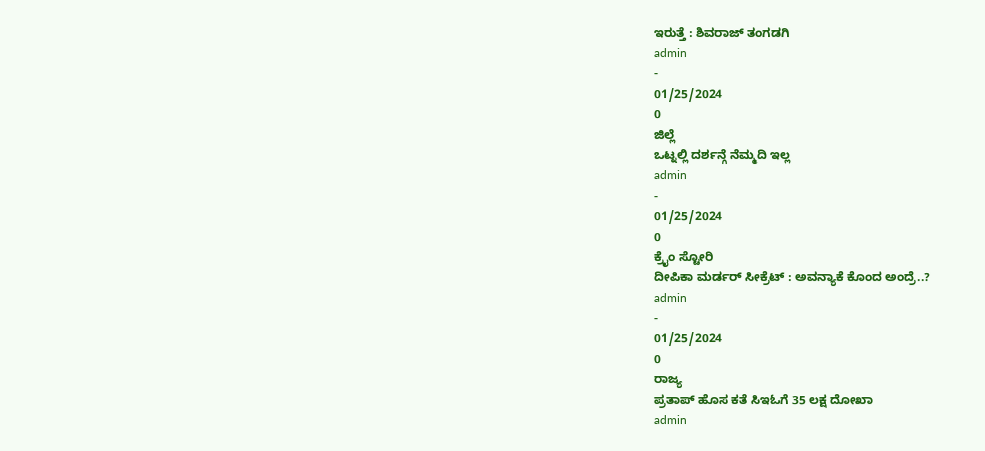ಇರುತ್ತೆ : ಶಿವರಾಜ್ ತಂಗಡಗಿ
admin
-
01/25/2024
0
ಜಿಲ್ಲೆ
ಒಟ್ನಲ್ಲಿ ದರ್ಶನ್ಗೆ ನೆಮ್ಮದಿ ಇಲ್ಲ
admin
-
01/25/2024
0
ಕ್ರೈಂ ಸ್ಟೋರಿ
ದೀಪಿಕಾ ಮರ್ಡರ್ ಸೀಕ್ರೆಟ್ : ಅವನ್ಯಾಕೆ ಕೊಂದ ಅಂದ್ರೆ..?
admin
-
01/25/2024
0
ರಾಜ್ಯ
ಪ್ರತಾಪ್ ಹೊಸ ಕತೆ ಸಿಇಓಗೆ 35 ಲಕ್ಷ ದೋಖಾ
admin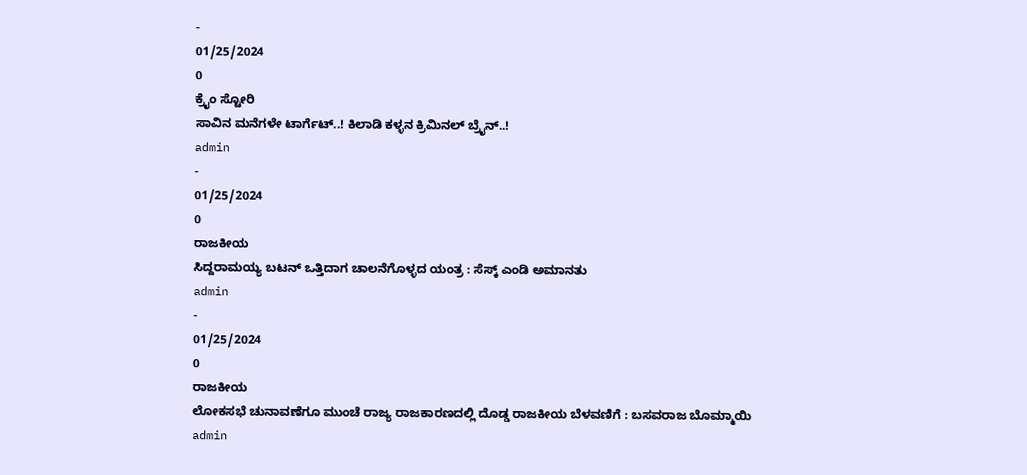-
01/25/2024
0
ಕ್ರೈಂ ಸ್ಟೋರಿ
ಸಾವಿನ ಮನೆಗಳೇ ಟಾರ್ಗೆಟ್..! ಕಿಲಾಡಿ ಕಳ್ಳನ ಕ್ರಿಮಿನಲ್ ಬ್ರೈನ್..!
admin
-
01/25/2024
0
ರಾಜಕೀಯ
ಸಿದ್ದರಾಮಯ್ಯ ಬಟನ್ ಒತ್ತಿದಾಗ ಚಾಲನೆಗೊಳ್ಳದ ಯಂತ್ರ : ಸೆಸ್ಕ್ ಎಂಡಿ ಅಮಾನತು
admin
-
01/25/2024
0
ರಾಜಕೀಯ
ಲೋಕಸಭೆ ಚುನಾವಣೆಗೂ ಮುಂಚೆ ರಾಜ್ಯ ರಾಜಕಾರಣದಲ್ಲಿ ದೊಡ್ಡ ರಾಜಕೀಯ ಬೆಳವಣಿಗೆ : ಬಸವರಾಜ ಬೊಮ್ಮಾಯಿ
admin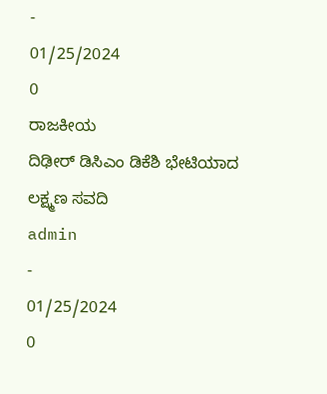-
01/25/2024
0
ರಾಜಕೀಯ
ದಿಢೀರ್ ಡಿಸಿಎಂ ಡಿಕೆಶಿ ಭೇಟಿಯಾದ ಲಕ್ಷ್ಮಣ ಸವದಿ
admin
-
01/25/2024
0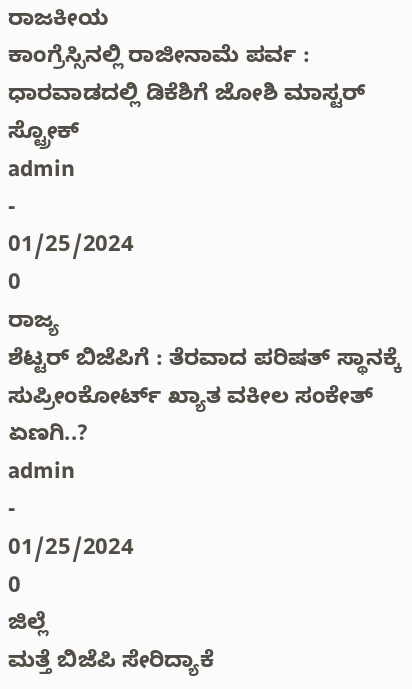ರಾಜಕೀಯ
ಕಾಂಗ್ರೆಸ್ಸಿನಲ್ಲಿ ರಾಜೀನಾಮೆ ಪರ್ವ : ಧಾರವಾಡದಲ್ಲಿ ಡಿಕೆಶಿಗೆ ಜೋಶಿ ಮಾಸ್ಟರ್ ಸ್ಟ್ರೋಕ್
admin
-
01/25/2024
0
ರಾಜ್ಯ
ಶೆಟ್ಟರ್ ಬಿಜೆಪಿಗೆ : ತೆರವಾದ ಪರಿಷತ್ ಸ್ಥಾನಕ್ಕೆ ಸುಪ್ರೀಂಕೋರ್ಟ್ ಖ್ಯಾತ ವಕೀಲ ಸಂಕೇತ್ ಏಣಗಿ..?
admin
-
01/25/2024
0
ಜಿಲ್ಲೆ
ಮತ್ತೆ ಬಿಜೆಪಿ ಸೇರಿದ್ಯಾಕೆ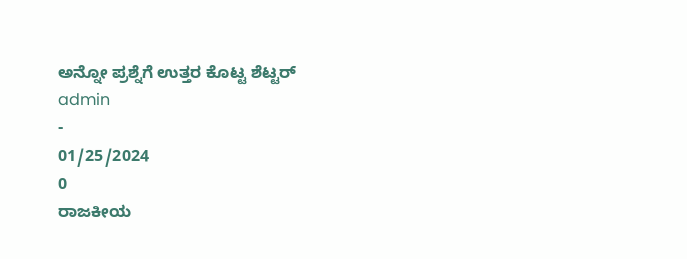ಅನ್ನೋ ಪ್ರಶ್ನೆಗೆ ಉತ್ತರ ಕೊಟ್ಟ ಶೆಟ್ಟರ್
admin
-
01/25/2024
0
ರಾಜಕೀಯ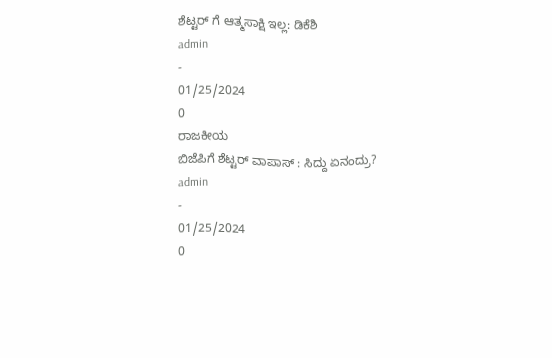ಶೆಟ್ಟರ್ ಗೆ ಆತ್ಮಸಾಕ್ಷಿ ಇಲ್ಲ: ಡಿಕೆಶಿ
admin
-
01/25/2024
0
ರಾಜಕೀಯ
ಬಿಜೆಪಿಗೆ ಶೆಟ್ಟರ್ ವಾಪಾಸ್ : ಸಿದ್ದು ಏನಂದ್ರು?
admin
-
01/25/2024
0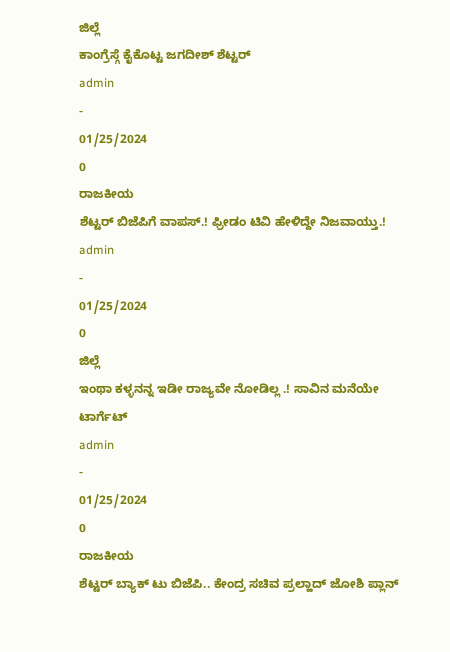ಜಿಲ್ಲೆ
ಕಾಂಗ್ರೆಸ್ಗೆ ಕೈಕೊಟ್ಟ ಜಗದೀಶ್ ಶೆಟ್ಟರ್
admin
-
01/25/2024
0
ರಾಜಕೀಯ
ಶೆಟ್ಟರ್ ಬಿಜೆಪಿಗೆ ವಾಪಸ್.! ಫ್ರೀಡಂ ಟಿವಿ ಹೇಳಿದ್ದೇ ನಿಜವಾಯ್ತು.!
admin
-
01/25/2024
0
ಜಿಲ್ಲೆ
ಇಂಥಾ ಕಳ್ಳನನ್ನ ಇಡೀ ರಾಜ್ಯವೇ ನೋಡಿಲ್ಲ .! ಸಾವಿನ ಮನೆಯೇ ಟಾರ್ಗೆಟ್
admin
-
01/25/2024
0
ರಾಜಕೀಯ
ಶೆಟ್ಟರ್ ಬ್ಯಾಕ್ ಟು ಬಿಜೆಪಿ.. ಕೇಂದ್ರ ಸಚಿವ ಪ್ರಲ್ಹಾದ್ ಜೋಶಿ ಪ್ಲಾನ್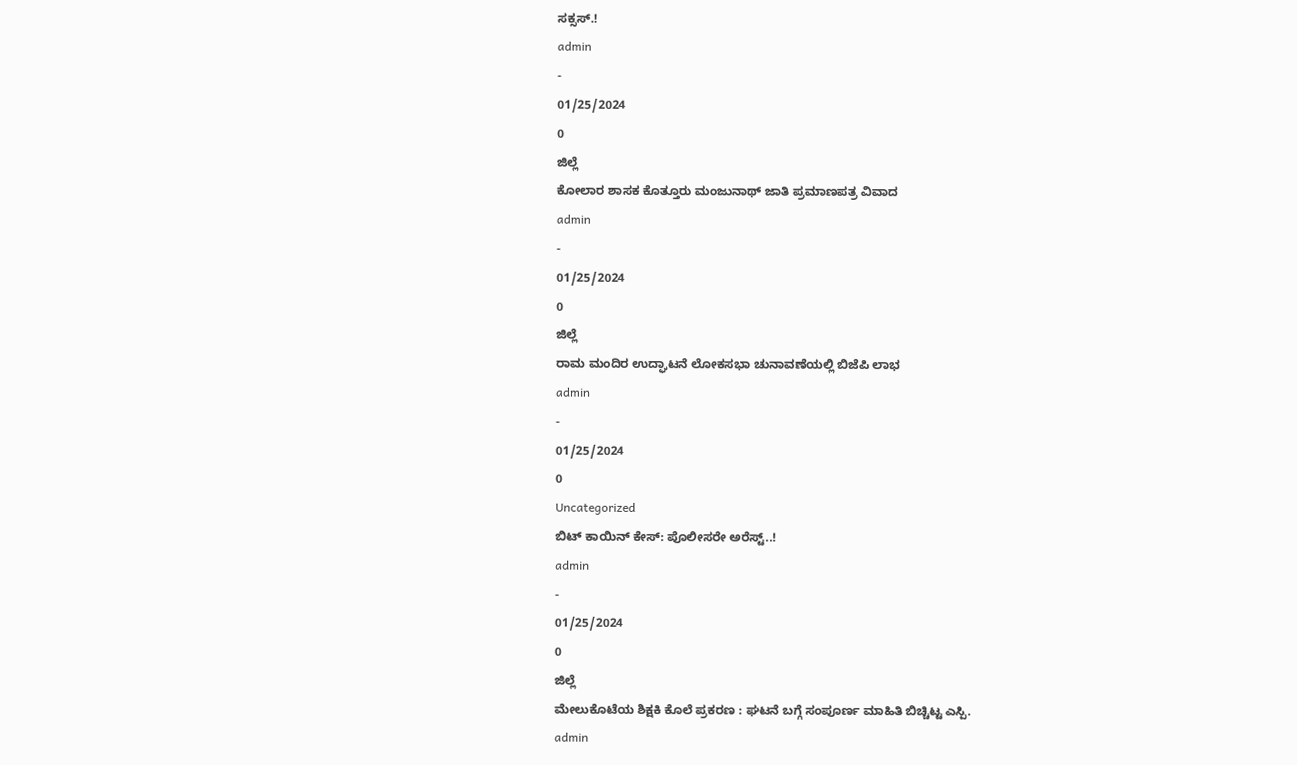ಸಕ್ಸಸ್.!
admin
-
01/25/2024
0
ಜಿಲ್ಲೆ
ಕೋಲಾರ ಶಾಸಕ ಕೊತ್ತೂರು ಮಂಜುನಾಥ್ ಜಾತಿ ಪ್ರಮಾಣಪತ್ರ ವಿವಾದ
admin
-
01/25/2024
0
ಜಿಲ್ಲೆ
ರಾಮ ಮಂದಿರ ಉದ್ಘಾಟನೆ ಲೋಕಸಭಾ ಚುನಾವಣೆಯಲ್ಲಿ ಬಿಜೆಪಿ ಲಾಭ
admin
-
01/25/2024
0
Uncategorized
ಬಿಟ್ ಕಾಯಿನ್ ಕೇಸ್: ಪೊಲೀಸರೇ ಅರೆಸ್ಟ್..!
admin
-
01/25/2024
0
ಜಿಲ್ಲೆ
ಮೇಲುಕೊಟೆಯ ಶಿಕ್ಷಕಿ ಕೊಲೆ ಪ್ರಕರಣ : ಘಟನೆ ಬಗ್ಗೆ ಸಂಪೂರ್ಣ ಮಾಹಿತಿ ಬಿಚ್ಚಿಟ್ಟ ಎಸ್ಪಿ.
admin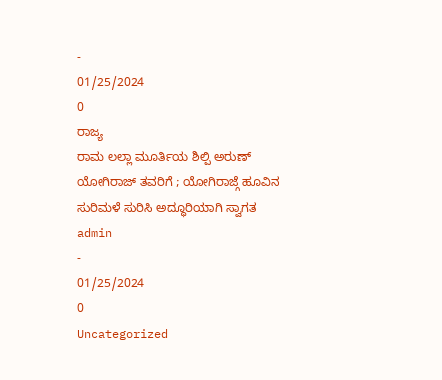-
01/25/2024
0
ರಾಜ್ಯ
ರಾಮ ಲಲ್ಲಾ ಮೂರ್ತಿಯ ಶಿಲ್ಪಿ ಅರುಣ್ ಯೋಗಿರಾಜ್ ತವರಿಗೆ ; ಯೋಗಿರಾಜ್ಗೆ ಹೂವಿನ ಸುರಿಮಳೆ ಸುರಿಸಿ ಅದ್ಧೂರಿಯಾಗಿ ಸ್ವಾಗತ
admin
-
01/25/2024
0
Uncategorized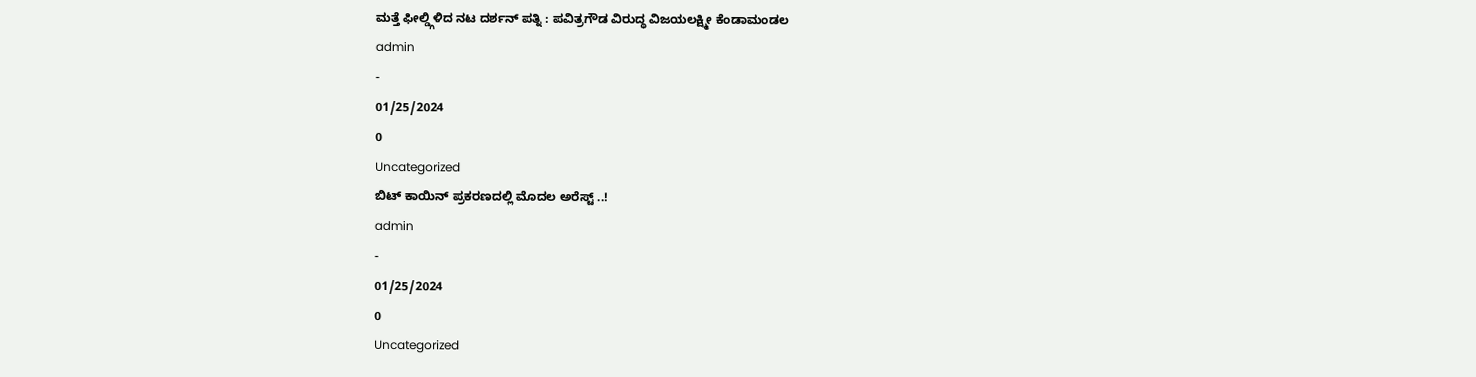ಮತ್ತೆ ಫೀಲ್ಡ್ಗಿಳಿದ ನಟ ದರ್ಶನ್ ಪತ್ನಿ : ಪವಿತ್ರಗೌಡ ವಿರುದ್ಧ ವಿಜಯಲಕ್ಷ್ಮೀ ಕೆಂಡಾಮಂಡಲ
admin
-
01/25/2024
0
Uncategorized
ಬಿಟ್ ಕಾಯಿನ್ ಪ್ರಕರಣದಲ್ಲಿ ಮೊದಲ ಅರೆಸ್ಟ್ ..!
admin
-
01/25/2024
0
Uncategorized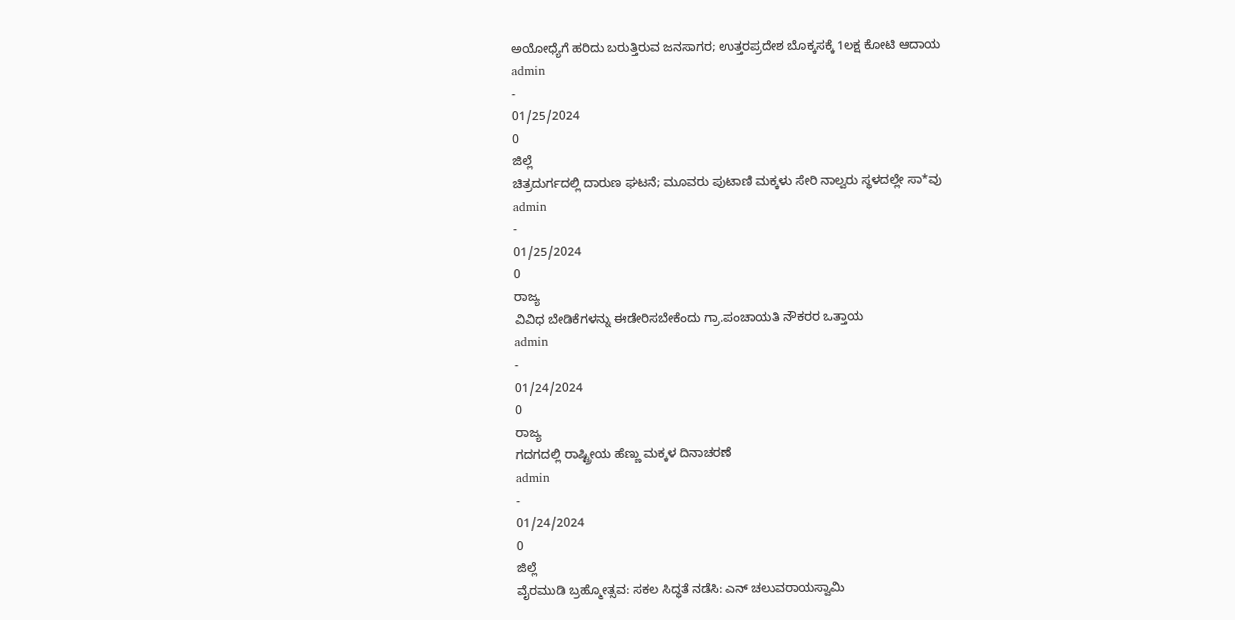ಅಯೋಧ್ಯೆಗೆ ಹರಿದು ಬರುತ್ತಿರುವ ಜನಸಾಗರ; ಉತ್ತರಪ್ರದೇಶ ಬೊಕ್ಕಸಕ್ಕೆ 1ಲಕ್ಷ ಕೋಟಿ ಆದಾಯ
admin
-
01/25/2024
0
ಜಿಲ್ಲೆ
ಚಿತ್ರದುರ್ಗದಲ್ಲಿ ದಾರುಣ ಘಟನೆ; ಮೂವರು ಪುಟಾಣಿ ಮಕ್ಕಳು ಸೇರಿ ನಾಲ್ವರು ಸ್ಥಳದಲ್ಲೇ ಸಾ*ವು
admin
-
01/25/2024
0
ರಾಜ್ಯ
ವಿವಿಧ ಬೇಡಿಕೆಗಳನ್ನು ಈಡೇರಿಸಬೇಕೆಂದು ಗ್ರಾ.ಪಂಚಾಯತಿ ನೌಕರರ ಒತ್ತಾಯ
admin
-
01/24/2024
0
ರಾಜ್ಯ
ಗದಗದಲ್ಲಿ ರಾಷ್ಟ್ರೀಯ ಹೆಣ್ಣು ಮಕ್ಕಳ ದಿನಾಚರಣೆ
admin
-
01/24/2024
0
ಜಿಲ್ಲೆ
ವೈರಮುಡಿ ಬ್ರಹ್ಮೋತ್ಸವ: ಸಕಲ ಸಿದ್ಧತೆ ನಡೆಸಿ: ಎನ್ ಚಲುವರಾಯಸ್ವಾಮಿ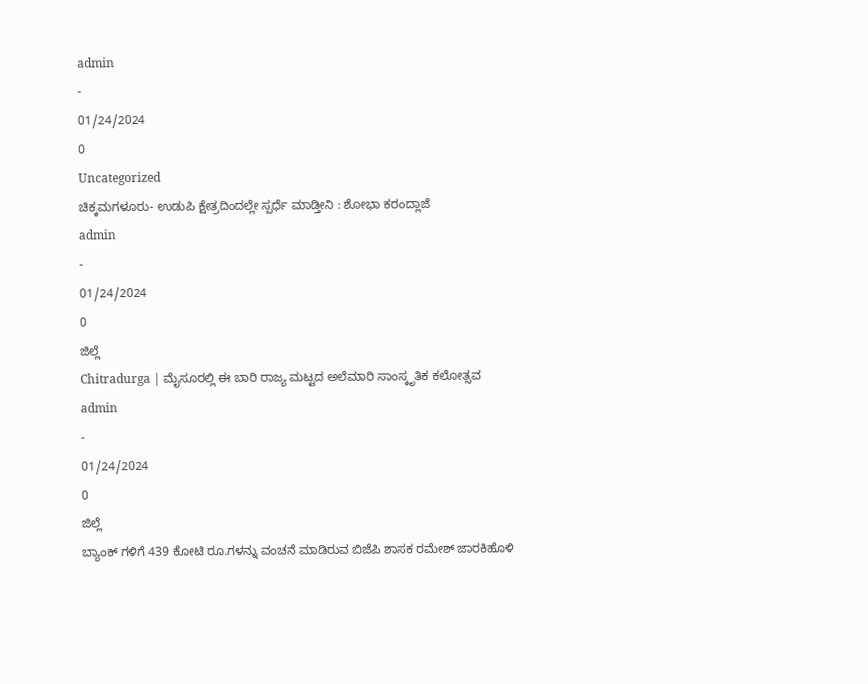admin
-
01/24/2024
0
Uncategorized
ಚಿಕ್ಕಮಗಳೂರು- ಉಡುಪಿ ಕ್ಷೇತ್ರದಿಂದಲ್ಲೇ ಸ್ಪರ್ಧೆ ಮಾಡ್ತೀನಿ : ಶೋಭಾ ಕರಂದ್ಲಾಜೆ
admin
-
01/24/2024
0
ಜಿಲ್ಲೆ
Chitradurga | ಮೈಸೂರಲ್ಲಿ ಈ ಬಾರಿ ರಾಜ್ಯ ಮಟ್ಟದ ಅಲೆಮಾರಿ ಸಾಂಸ್ಕೃತಿಕ ಕಲೋತ್ಸವ
admin
-
01/24/2024
0
ಜಿಲ್ಲೆ
ಬ್ಯಾಂಕ್ ಗಳಿಗೆ 439 ಕೋಟಿ ರೂ.ಗಳನ್ನು ವಂಚನೆ ಮಾಡಿರುವ ಬಿಜೆಪಿ ಶಾಸಕ ರಮೇಶ್ ಜಾರಕಿಹೊಳಿ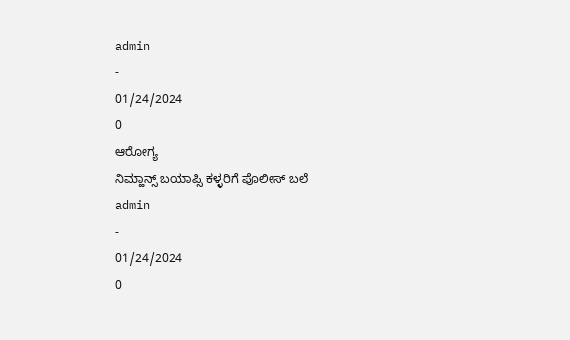admin
-
01/24/2024
0
ಆರೋಗ್ಯ
ನಿಮ್ಹಾನ್ಸ್ ಬಯಾಪ್ಸಿ ಕಳ್ಳರಿಗೆ ಪೊಲೀಸ್ ಬಲೆ
admin
-
01/24/2024
0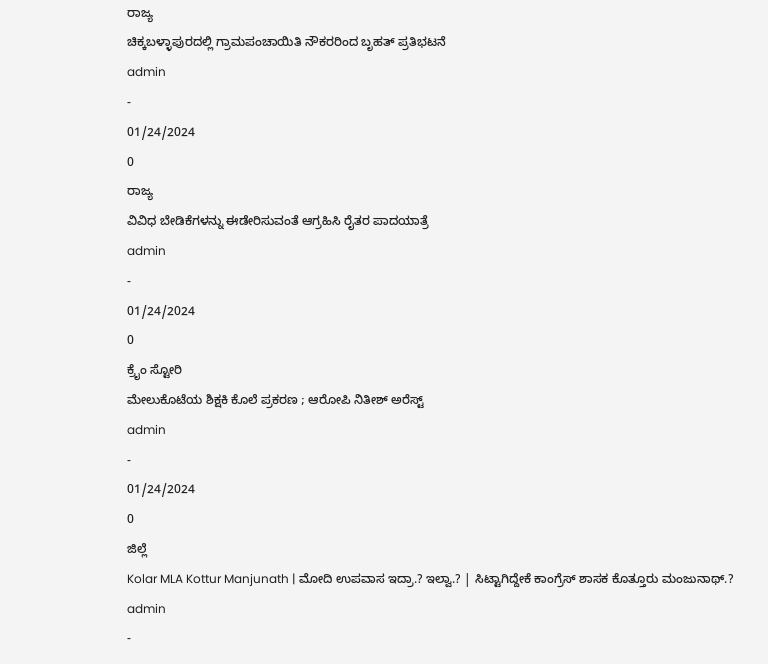ರಾಜ್ಯ
ಚಿಕ್ಕಬಳ್ಳಾಪುರದಲ್ಲಿ ಗ್ರಾಮಪಂಚಾಯಿತಿ ನೌಕರರಿಂದ ಬೃಹತ್ ಪ್ರತಿಭಟನೆ
admin
-
01/24/2024
0
ರಾಜ್ಯ
ವಿವಿಧ ಬೇಡಿಕೆಗಳನ್ನು ಈಡೇರಿಸುವಂತೆ ಆಗ್ರಹಿಸಿ ರೈತರ ಪಾದಯಾತ್ರೆ
admin
-
01/24/2024
0
ಕ್ರೈಂ ಸ್ಟೋರಿ
ಮೇಲುಕೊಟೆಯ ಶಿಕ್ಷಕಿ ಕೊಲೆ ಪ್ರಕರಣ ; ಆರೋಪಿ ನಿತೀಶ್ ಅರೆಸ್ಟ್
admin
-
01/24/2024
0
ಜಿಲ್ಲೆ
Kolar MLA Kottur Manjunath | ಮೋದಿ ಉಪವಾಸ ಇದ್ರಾ.? ಇಲ್ವಾ.? | ಸಿಟ್ಟಾಗಿದ್ದೇಕೆ ಕಾಂಗ್ರೆಸ್ ಶಾಸಕ ಕೊತ್ತೂರು ಮಂಜುನಾಥ್.?
admin
-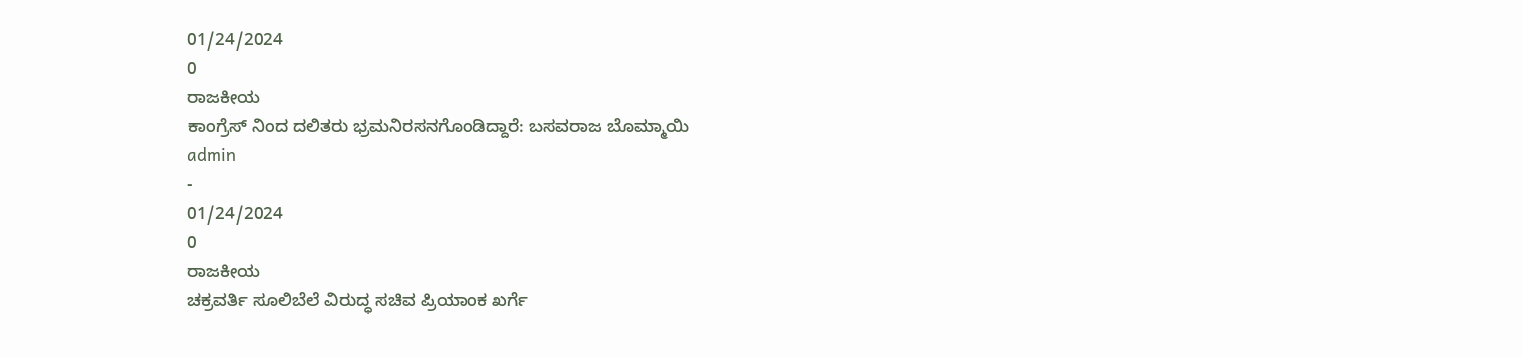01/24/2024
0
ರಾಜಕೀಯ
ಕಾಂಗ್ರೆಸ್ ನಿಂದ ದಲಿತರು ಭ್ರಮನಿರಸನಗೊಂಡಿದ್ದಾರೆ: ಬಸವರಾಜ ಬೊಮ್ಮಾಯಿ
admin
-
01/24/2024
0
ರಾಜಕೀಯ
ಚಕ್ರವರ್ತಿ ಸೂಲಿಬೆಲೆ ವಿರುದ್ಧ ಸಚಿವ ಪ್ರಿಯಾಂಕ ಖರ್ಗೆ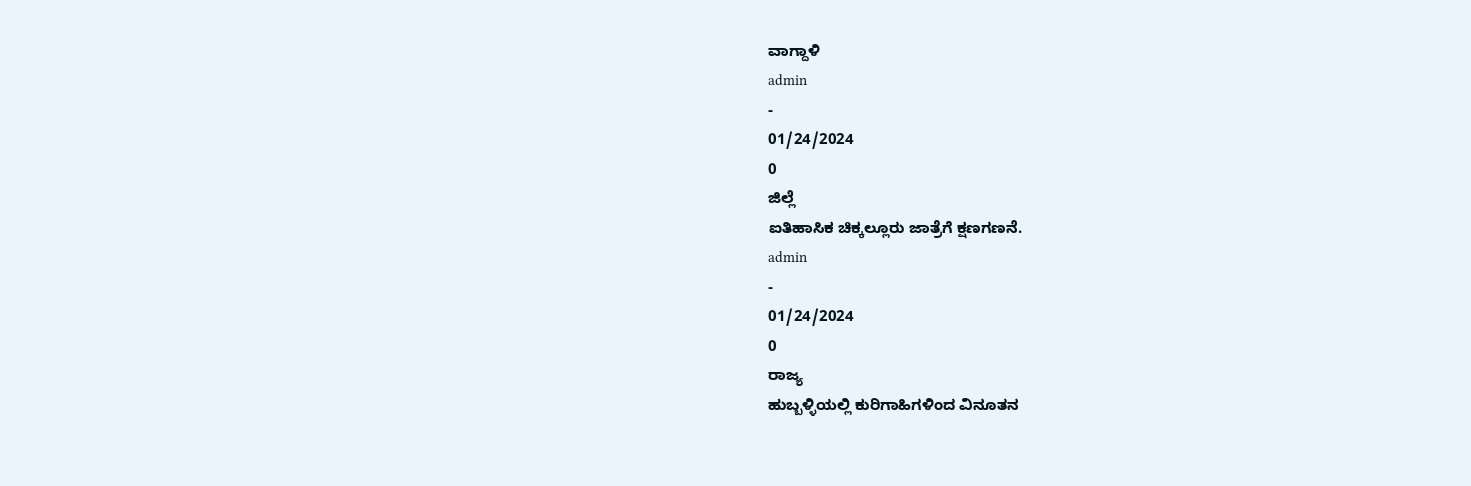ವಾಗ್ದಾಳಿ
admin
-
01/24/2024
0
ಜಿಲ್ಲೆ
ಐತಿಹಾಸಿಕ ಚಿಕ್ಕಲ್ಲೂರು ಜಾತ್ರೆಗೆ ಕ್ಷಣಗಣನೆ.
admin
-
01/24/2024
0
ರಾಜ್ಯ
ಹುಬ್ಬಳ್ಳಿಯಲ್ಲಿ ಕುರಿಗಾಹಿಗಳಿಂದ ವಿನೂತನ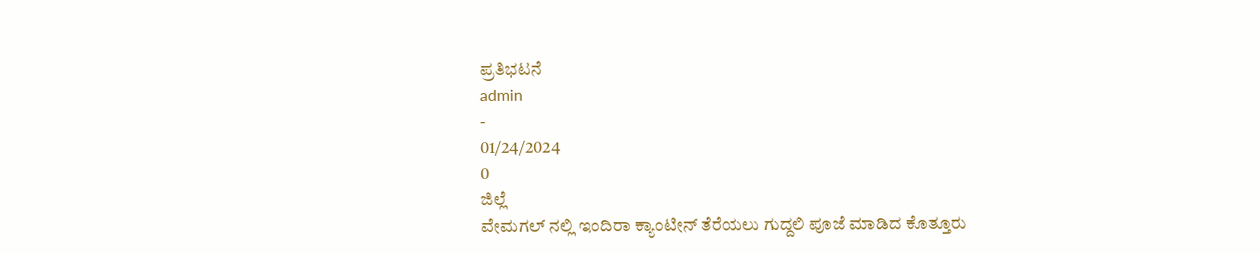ಪ್ರತಿಭಟನೆ
admin
-
01/24/2024
0
ಜಿಲ್ಲೆ
ವೇಮಗಲ್ ನಲ್ಲಿ ಇಂದಿರಾ ಕ್ಯಾಂಟೀನ್ ತೆರೆಯಲು ಗುದ್ದಲಿ ಪೂಜೆ ಮಾಡಿದ ಕೊತ್ತೂರು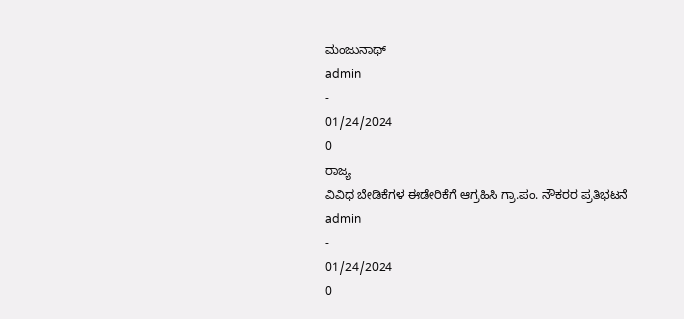ಮಂಜುನಾಥ್
admin
-
01/24/2024
0
ರಾಜ್ಯ
ವಿವಿಧ ಬೇಡಿಕೆಗಳ ಈಡೇರಿಕೆಗೆ ಆಗ್ರಹಿಸಿ ಗ್ರಾ.ಪಂ. ನೌಕರರ ಪ್ರತಿಭಟನೆ
admin
-
01/24/2024
0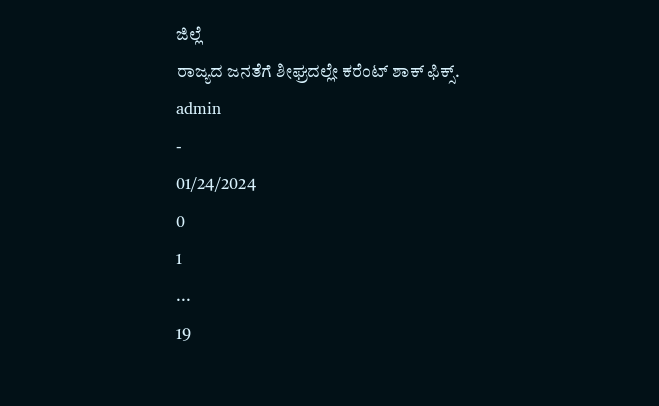ಜಿಲ್ಲೆ
ರಾಜ್ಯದ ಜನತೆಗೆ ಶೀಘ್ರದಲ್ಲೇ ಕರೆಂಟ್ ಶಾಕ್ ಫಿಕ್ಸ್.
admin
-
01/24/2024
0
1
...
19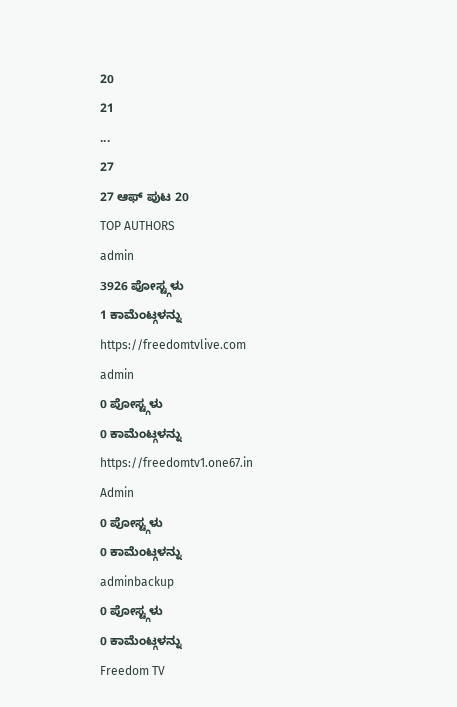20
21
...
27
27 ಆಫ್ ಪುಟ 20
TOP AUTHORS
admin
3926 ಪೋಸ್ಟ್ಗಳು
1 ಕಾಮೆಂಟ್ಗಳನ್ನು
https://freedomtvlive.com
admin
0 ಪೋಸ್ಟ್ಗಳು
0 ಕಾಮೆಂಟ್ಗಳನ್ನು
https://freedomtv1.one67.in
Admin
0 ಪೋಸ್ಟ್ಗಳು
0 ಕಾಮೆಂಟ್ಗಳನ್ನು
adminbackup
0 ಪೋಸ್ಟ್ಗಳು
0 ಕಾಮೆಂಟ್ಗಳನ್ನು
Freedom TV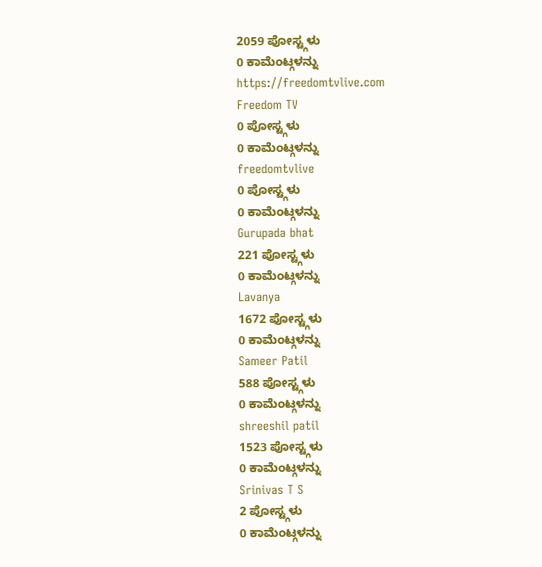2059 ಪೋಸ್ಟ್ಗಳು
0 ಕಾಮೆಂಟ್ಗಳನ್ನು
https://freedomtvlive.com
Freedom TV
0 ಪೋಸ್ಟ್ಗಳು
0 ಕಾಮೆಂಟ್ಗಳನ್ನು
freedomtvlive
0 ಪೋಸ್ಟ್ಗಳು
0 ಕಾಮೆಂಟ್ಗಳನ್ನು
Gurupada bhat
221 ಪೋಸ್ಟ್ಗಳು
0 ಕಾಮೆಂಟ್ಗಳನ್ನು
Lavanya
1672 ಪೋಸ್ಟ್ಗಳು
0 ಕಾಮೆಂಟ್ಗಳನ್ನು
Sameer Patil
588 ಪೋಸ್ಟ್ಗಳು
0 ಕಾಮೆಂಟ್ಗಳನ್ನು
shreeshil patil
1523 ಪೋಸ್ಟ್ಗಳು
0 ಕಾಮೆಂಟ್ಗಳನ್ನು
Srinivas T S
2 ಪೋಸ್ಟ್ಗಳು
0 ಕಾಮೆಂಟ್ಗಳನ್ನು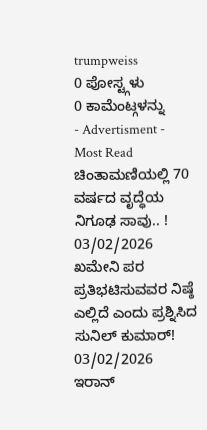trumpweiss
0 ಪೋಸ್ಟ್ಗಳು
0 ಕಾಮೆಂಟ್ಗಳನ್ನು
- Advertisment -
Most Read
ಚಿಂತಾಮಣಿಯಲ್ಲಿ 70 ವರ್ಷದ ವೃದ್ಧೆಯ ನಿಗೂಢ ಸಾವು.. !
03/02/2026
ಖಮೇನಿ ಪರ ಪ್ರತಿಭಟಿಸುವವರ ನಿಷ್ಠೆ ಎಲ್ಲಿದೆ ಎಂದು ಪ್ರಶ್ನಿಸಿದ ಸುನಿಲ್ ಕುಮಾರ್!
03/02/2026
ಇರಾನ್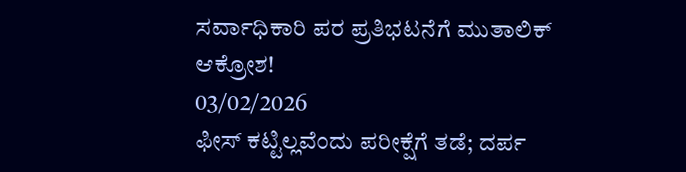ಸರ್ವಾಧಿಕಾರಿ ಪರ ಪ್ರತಿಭಟನೆಗೆ ಮುತಾಲಿಕ್ ಆಕ್ರೋಶ!
03/02/2026
ಫೀಸ್ ಕಟ್ಟಿಲ್ಲವೆಂದು ಪರೀಕ್ಷೆಗೆ ತಡೆ; ದರ್ಪ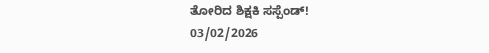ತೋರಿದ ಶಿಕ್ಷಕಿ ಸಸ್ಪೆಂಡ್!
03/02/2026